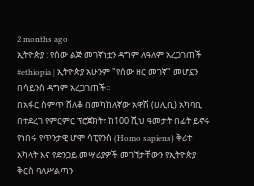2 months ago
ኢትዮጵያ : የሰው ልጅ መገኛነቷን ዳግም ለዓለም አረጋገጠች
#ethiopia | ኢትዮጵያ አሁንም "የሰው ዘር መገኛ" መሆኗን በሳይንስ ዳግም አረጋገጠች።
በአፋር ስምጥ ሸለቆ በመካከለኛው አዋሽ (ሀሊቢ) አካባቢ በተደረገ የምርምር ፕሮጀክት፣ ከ100 ሺህ ዓመታት በፊት ይኖሩ የነበሩ የጥንታዊ ሆሞ ሳፒየንስ (Homo sapiens) ቅሪተ አካላት እና የድንጋይ መሣሪያዎች መገኘታቸውን የኢትዮጵያ ቅርስ ባለሥልጣን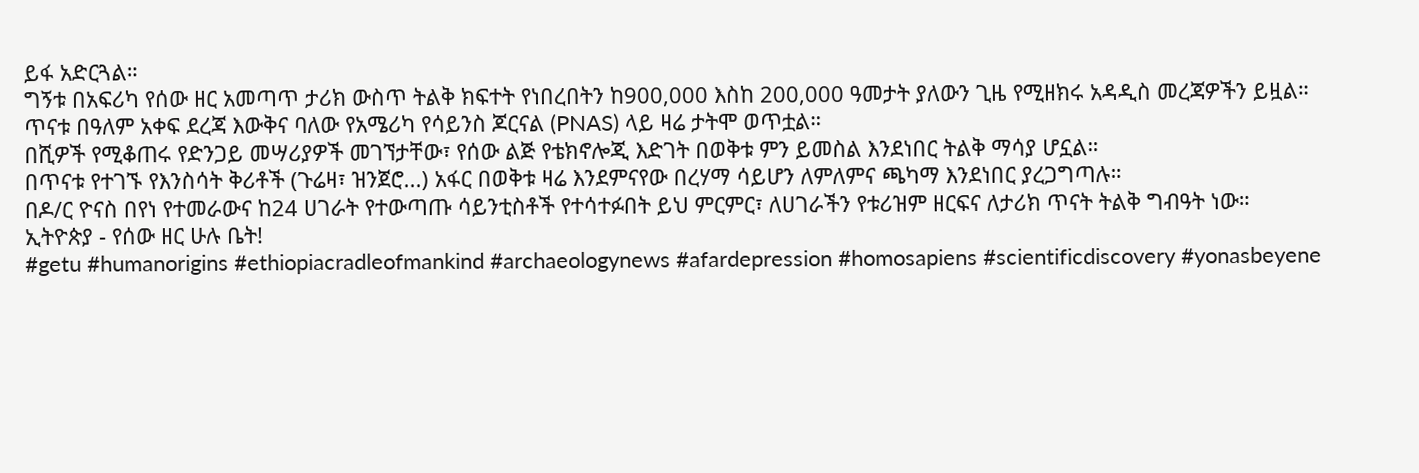ይፋ አድርጓል።
ግኝቱ በአፍሪካ የሰው ዘር አመጣጥ ታሪክ ውስጥ ትልቅ ክፍተት የነበረበትን ከ900,000 እስከ 200,000 ዓመታት ያለውን ጊዜ የሚዘክሩ አዳዲስ መረጃዎችን ይዟል።
ጥናቱ በዓለም አቀፍ ደረጃ እውቅና ባለው የአሜሪካ የሳይንስ ጆርናል (PNAS) ላይ ዛሬ ታትሞ ወጥቷል።
በሺዎች የሚቆጠሩ የድንጋይ መሣሪያዎች መገኘታቸው፣ የሰው ልጅ የቴክኖሎጂ እድገት በወቅቱ ምን ይመስል እንደነበር ትልቅ ማሳያ ሆኗል።
በጥናቱ የተገኙ የእንስሳት ቅሪቶች (ጉሬዛ፣ ዝንጀሮ...) አፋር በወቅቱ ዛሬ እንደምናየው በረሃማ ሳይሆን ለምለምና ጫካማ እንደነበር ያረጋግጣሉ።
በዶ/ር ዮናስ በየነ የተመራውና ከ24 ሀገራት የተውጣጡ ሳይንቲስቶች የተሳተፉበት ይህ ምርምር፣ ለሀገራችን የቱሪዝም ዘርፍና ለታሪክ ጥናት ትልቅ ግብዓት ነው።
ኢትዮጵያ - የሰው ዘር ሁሉ ቤት!
#getu #humanorigins #ethiopiacradleofmankind #archaeologynews #afardepression #homosapiens #scientificdiscovery #yonasbeyene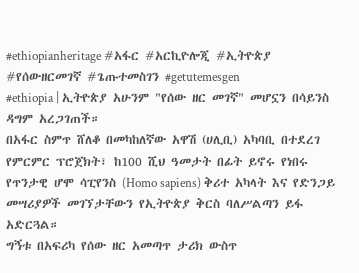#ethiopianheritage #አፋር #አርኪዮሎጂ #ኢትዮጵያ #የሰውዘርመገኛ #ጌጡተመስገን #getutemesgen
#ethiopia | ኢትዮጵያ አሁንም "የሰው ዘር መገኛ" መሆኗን በሳይንስ ዳግም አረጋገጠች።
በአፋር ስምጥ ሸለቆ በመካከለኛው አዋሽ (ሀሊቢ) አካባቢ በተደረገ የምርምር ፕሮጀክት፣ ከ100 ሺህ ዓመታት በፊት ይኖሩ የነበሩ የጥንታዊ ሆሞ ሳፒየንስ (Homo sapiens) ቅሪተ አካላት እና የድንጋይ መሣሪያዎች መገኘታቸውን የኢትዮጵያ ቅርስ ባለሥልጣን ይፋ አድርጓል።
ግኝቱ በአፍሪካ የሰው ዘር አመጣጥ ታሪክ ውስጥ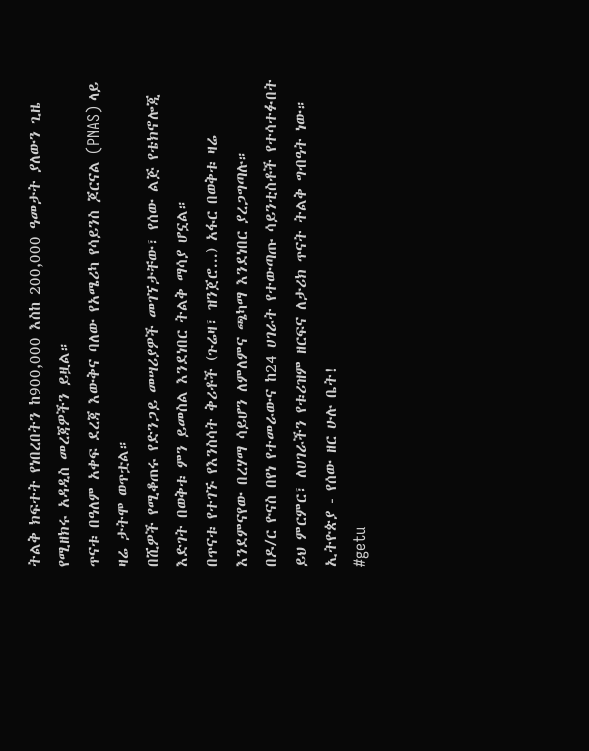ትልቅ ክፍተት የነበረበትን ከ900,000 እስከ 200,000 ዓመታት ያለውን ጊዜ የሚዘክሩ አዳዲስ መረጃዎችን ይዟል።
ጥናቱ በዓለም አቀፍ ደረጃ እውቅና ባለው የአሜሪካ የሳይንስ ጆርናል (PNAS) ላይ ዛሬ ታትሞ ወጥቷል።
በሺዎች የሚቆጠሩ የድንጋይ መሣሪያዎች መገኘታቸው፣ የሰው ልጅ የቴክኖሎጂ እድገት በወቅቱ ምን ይመስል እንደነበር ትልቅ ማሳያ ሆኗል።
በጥናቱ የተገኙ የእንስሳት ቅሪቶች (ጉሬዛ፣ ዝንጀሮ...) አፋር በወቅቱ ዛሬ እንደምናየው በረሃማ ሳይሆን ለምለምና ጫካማ እንደነበር ያረጋግጣሉ።
በዶ/ር ዮናስ በየነ የተመራውና ከ24 ሀገራት የተውጣጡ ሳይንቲስቶች የተሳተፉበት ይህ ምርምር፣ ለሀገራችን የቱሪዝም ዘርፍና ለታሪክ ጥናት ትልቅ ግብዓት ነው።
ኢትዮጵያ - የሰው ዘር ሁሉ ቤት!
#getu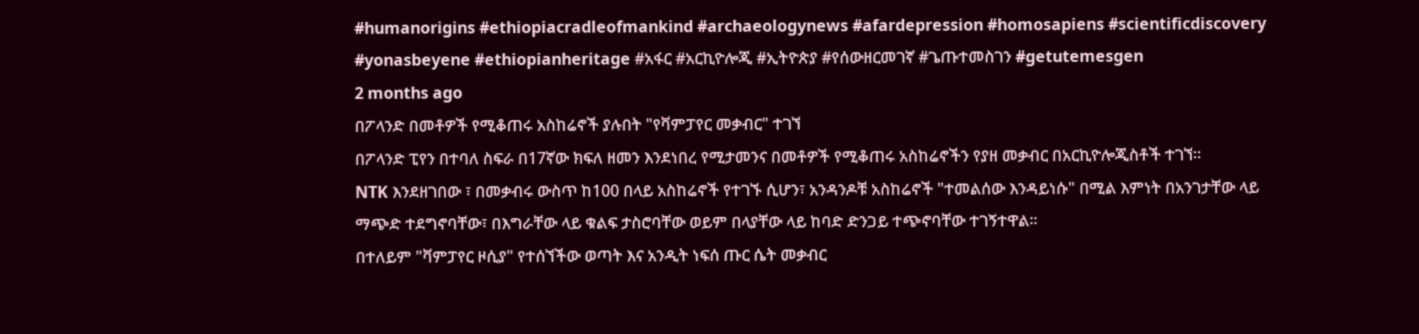#humanorigins #ethiopiacradleofmankind #archaeologynews #afardepression #homosapiens #scientificdiscovery #yonasbeyene #ethiopianheritage #አፋር #አርኪዮሎጂ #ኢትዮጵያ #የሰውዘርመገኛ #ጌጡተመስገን #getutemesgen
2 months ago
በፖላንድ በመቶዎች የሚቆጠሩ አስከሬኖች ያሉበት "የቫምፓየር መቃብር" ተገኘ
በፖላንድ ፒየን በተባለ ስፍራ በ17ኛው ክፍለ ዘመን እንደነበረ የሚታመንና በመቶዎች የሚቆጠሩ አስከሬኖችን የያዘ መቃብር በአርኪዮሎጂስቶች ተገኘ።
NTK እንደዘገበው ፣ በመቃብሩ ውስጥ ከ100 በላይ አስከሬኖች የተገኙ ሲሆን፣ አንዳንዶቹ አስከሬኖች "ተመልሰው እንዳይነሱ" በሚል እምነት በአንገታቸው ላይ ማጭድ ተደግኖባቸው፣ በእግራቸው ላይ ቁልፍ ታስሮባቸው ወይም በላያቸው ላይ ከባድ ድንጋይ ተጭኖባቸው ተገኝተዋል።
በተለይም "ቫምፓየር ዞሲያ" የተሰኘችው ወጣት እና አንዲት ነፍሰ ጡር ሴት መቃብር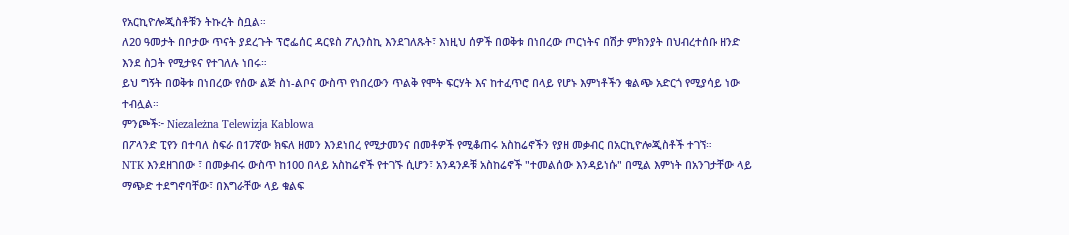የአርኪዮሎጂስቶቹን ትኩረት ስቧል።
ለ20 ዓመታት በቦታው ጥናት ያደረጉት ፕሮፌሰር ዳርዩስ ፖሊንስኪ እንደገለጹት፣ እነዚህ ሰዎች በወቅቱ በነበረው ጦርነትና በሽታ ምክንያት በህብረተሰቡ ዘንድ እንደ ስጋት የሚታዩና የተገለሉ ነበሩ።
ይህ ግኝት በወቅቱ በነበረው የሰው ልጅ ስነ-ልቦና ውስጥ የነበረውን ጥልቅ የሞት ፍርሃት እና ከተፈጥሮ በላይ የሆኑ እምነቶችን ቁልጭ አድርጎ የሚያሳይ ነው ተብሏል።
ምንጮች፦ Niezależna Telewizja Kablowa
በፖላንድ ፒየን በተባለ ስፍራ በ17ኛው ክፍለ ዘመን እንደነበረ የሚታመንና በመቶዎች የሚቆጠሩ አስከሬኖችን የያዘ መቃብር በአርኪዮሎጂስቶች ተገኘ።
NTK እንደዘገበው ፣ በመቃብሩ ውስጥ ከ100 በላይ አስከሬኖች የተገኙ ሲሆን፣ አንዳንዶቹ አስከሬኖች "ተመልሰው እንዳይነሱ" በሚል እምነት በአንገታቸው ላይ ማጭድ ተደግኖባቸው፣ በእግራቸው ላይ ቁልፍ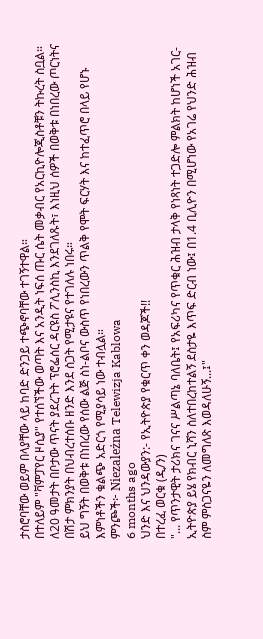ታስሮባቸው ወይም በላያቸው ላይ ከባድ ድንጋይ ተጭኖባቸው ተገኝተዋል።
በተለይም "ቫምፓየር ዞሲያ" የተሰኘችው ወጣት እና አንዲት ነፍሰ ጡር ሴት መቃብር የአርኪዮሎጂስቶቹን ትኩረት ስቧል።
ለ20 ዓመታት በቦታው ጥናት ያደረጉት ፕሮፌሰር ዳርዩስ ፖሊንስኪ እንደገለጹት፣ እነዚህ ሰዎች በወቅቱ በነበረው ጦርነትና በሽታ ምክንያት በህብረተሰቡ ዘንድ እንደ ስጋት የሚታዩና የተገለሉ ነበሩ።
ይህ ግኝት በወቅቱ በነበረው የሰው ልጅ ስነ-ልቦና ውስጥ የነበረውን ጥልቅ የሞት ፍርሃት እና ከተፈጥሮ በላይ የሆኑ እምነቶችን ቁልጭ አድርጎ የሚያሳይ ነው ተብሏል።
ምንጮች፦ Niezależna Telewizja Kablowa
6 months ago
ህንድ እና ህንዳውያን:- የኢትዮጵያ የቁርጥ ቀን ወዳጆች!!
በተረፈ ወርቁ (ዲ/ን)
"... የጥንታዊት ታሪክና ገናና ሥልጣኔ ባለቤት፤ የአፍሪካና የጥቁር ሕዝብ ታላቅ የነጻነት ተጋድሎ ምልክት ከሆነች አገር- ኢትዮጵያ ይሄ የክብር ኒሻን ስለተበረከተልኝ ደስታዬ እጥፍ ድርብ ነው፤ በ1.4 ቢሊዮን በሚሆነው የአገሬ የህንድ ሕዝብ ስም ምስጋናዬን ለመግለጽ እወዳለሁኝ...፤"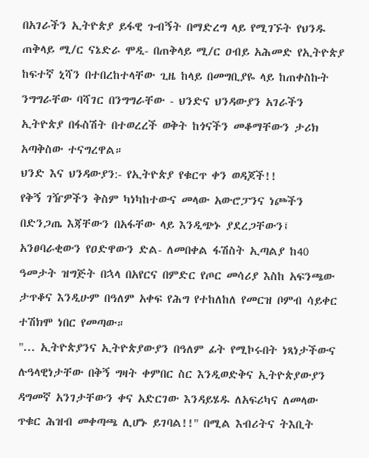በአገራችን ኢትዮጵያ ይፋዊ ጉብኝት በማድረግ ላይ የሚገኙት የህንዱ ጠቅላይ ሚ/ር ናኔድራ ሞዲ- በጠቅላይ ሚ/ር ዐብይ አሕመድ የኢትዮጵያ ከፍተኛ ኒሻን በተበረከተላቸው ጊዜ ከላይ በመግቢያዬ ላይ ከጠቀስኩት ንግግራቸው ባሻገር በንግግራቸው - ህንድና ህንዳውያን አገራችን ኢትዮጵያ በፋስሽት በተወረረች ወቅት ከጎናችን መቆማቸውን ታሪክ አጣቅስው ተናግረዋል።
ህንድ እና ህንዳውያን:- የኢትዮጵያ የቁርጥ ቀን ወዳጆች!!
የቅኝ ገዥዎችን ቅስም ካነካከተውና መላው አውሮፓንና ነጮችን በድንጋጤ እጃቸውን በአፋቸው ላይ እንዲጭኑ ያደረጋቸውን፤ አንፀባራቂውን የዐድዋውን ድል- ለመበቀል ፋሽስት ኢጣልያ ከ40 ዓመታት ዝግጅት በኋላ በአየርና በምድር የጦር መሳሪያ እስከ አፍንጫው ታጥቆና እንዲሁም በዓለም አቀፍ የሕግ የተከለከለ የመርዝ ቦምብ ሳይቀር ተሽክሞ ነበር የመጣው።
"... ኢትዮጵያንና ኢትዮጵያውያን በዓለም ፊት የሚኮሩበት ነጻነታችውና ሉዓላዊነታቸው በቅኝ ግዛት ቀምበር ስር እንዲወድቅና ኢትዮጵያውያን ዳግመኛ አንገታቸውን ቀና አድርገው እንዳይሄዱ ለአፍሪካና ለመላው ጥቁር ሕዝብ መቀጣጫ ሊሆኑ ይገባል!!" በሚል እብሪትና ትእቢት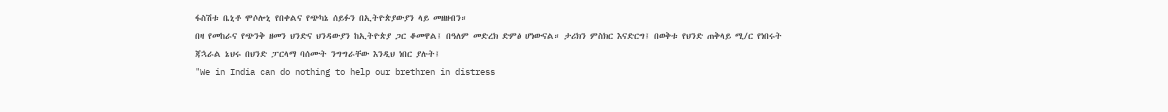ፋስሽቱ ቤኒቶ ሞሶሎኒ የበቀልና የጭካኔ ሰይፉን በኢትዮጵያውያን ላይ መዘዘብን።
በዛ የመከራና የጭንቅ ዘመን ህንድና ህንዳውያን ከኢትዮጵያ ጋር ቆመዋል፤ በዓለም መድረክ ድምፅ ሆነውናል። ታሪክን ምስክር እናድርግ፤ በወቅቱ የህንድ ጠቅላይ ሚ/ር የነበሩት ጃኋራል ኔህሩ በህንድ ፓርላማ ባሰሙት ንግግራቸው እንዲህ ነበር ያሉት፤
"We in India can do nothing to help our brethren in distress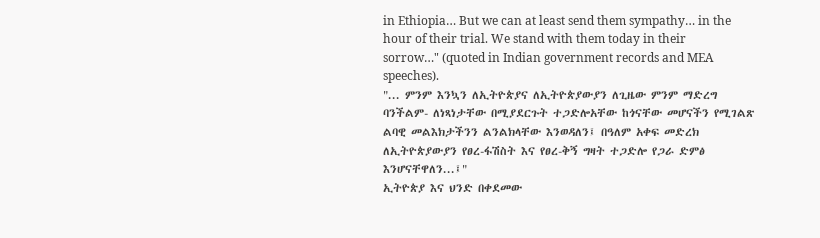in Ethiopia… But we can at least send them sympathy… in the hour of their trial. We stand with them today in their sorrow…" (quoted in Indian government records and MEA speeches).
"... ምንም እንኳን ለኢትዮጵያና ለኢትዮጵያውያን ለጊዜው ምንም ማድረግ ባንችልም- ለነጻነታቸው በሚያደርጉት ተጋድሎአቸው ከጎናቸው መሆናችን የሚገልጽ ልባዊ መልእክታችንን ልንልክላቸው እንወዳለን፤ በዓለም አቀፍ መድረክ ለኢትዮጵያውያን የፀረ-ፋሽስት እና የፀረ-ቅኝ ግዛት ተጋድሎ የጋራ ድምፅ እንሆናቸዋለን...፤"
ኢትዮጵያ እና ህንድ በቀደመው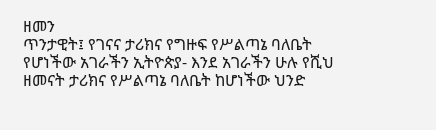ዘመን
ጥንታዊት፤ የገናና ታሪክና የግዙፍ የሥልጣኔ ባለቤት የሆነችው አገራችን ኢትዮጵያ- እንደ አገራችን ሁሉ የሺህ ዘመናት ታሪክና የሥልጣኔ ባለቤት ከሆነችው ህንድ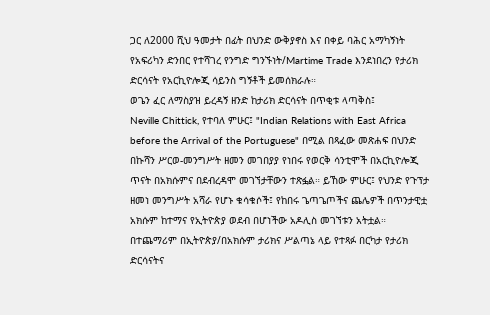ጋር ለ2000 ሺህ ዓመታት በፊት በህንድ ውቅያኖስ እና በቀይ ባሕር አማካኝነት የአፍሪካን ድንበር የተሻገረ የንግድ ግንኙነት/Martime Trade እንደነበረን የታሪክ ድርሳናት የአርኪዮሎጂ ሳይንስ ግኝቶች ይመሰክራሉ።
ወጌን ፈር ለማስያዝ ይረዳኝ ዘንድ ከታሪክ ድርሳናት በጥቂቱ ላጣቅስ፤
Neville Chittick, የተባለ ምሁር፤ "Indian Relations with East Africa before the Arrival of the Portuguese" በሚል በጻፈው መጽሐፍ በህንድ በኩሻን ሥርወ-መንግሥት ዘመን መገበያያ የነበሩ የወርቅ ሳንቲሞች በአርኪዮሎጂ ጥናት በአክሱምና በደብረዳሞ መገኘታቸውን ተጽፏል። ይኸው ምሁር፤ የህንድ የጉፕታ ዘመነ መንግሥት አሻራ የሆኑ ቁሳቁሶች፤ የከበሩ ጌጣጌጦችና ጨሌዎች በጥንታዊቷ አክሱም ከተማና የኢትዮጵያ ወደብ በሆነችው አዶሊስ መገኘቱን አትቷል።
በተጨማሪም በኢትዮጵያ/በአክሱም ታሪክና ሥልጣኔ ላይ የተጻፉ በርካታ የታሪክ ድርሳናትና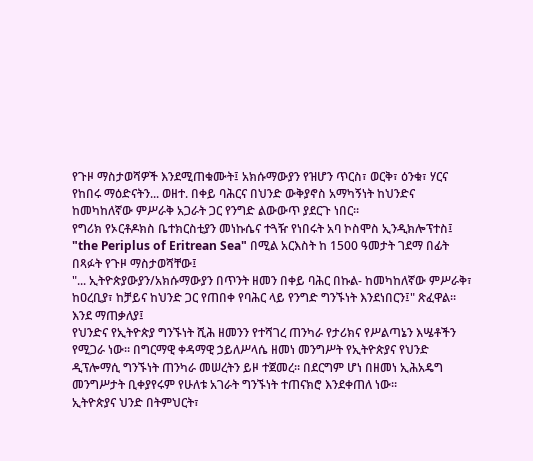የጉዞ ማስታወሻዎች እንደሚጠቁሙት፤ አክሱማውያን የዝሆን ጥርስ፣ ወርቅ፣ ዕንቁ፣ ሃርና የከበሩ ማዕድናትን... ወዘተ. በቀይ ባሕርና በህንድ ውቅያኖስ አማካኝነት ከህንድና ከመካከለኛው ምሥራቅ አጋራት ጋር የንግድ ልውውጥ ያደርጉ ነበር።
የግሪክ የኦርቶዶክስ ቤተክርስቲያን መነኩሴና ተጓዥ የነበሩት አባ ኮስሞስ ኢንዲክሎፕተስ፤ "the Periplus of Eritrean Sea" በሚል አርእስት ከ 1500 ዓመታት ገደማ በፊት በጻፉት የጉዞ ማስታወሻቸው፤
"... ኢትዮጵያውያን/አክሱማውያን በጥንት ዘመን በቀይ ባሕር በኩል- ከመካከለኛው ምሥራቅ፣ ከዐረቢያ፣ ከቻይና ከህንድ ጋር የጠበቀ የባሕር ላይ የንግድ ግንኙነት እንደነበርን፤" ጽፈዋል።
እንደ ማጠቃለያ፤
የህንድና የኢትዮጵያ ግንኙነት ሺሕ ዘመንን የተሻገረ ጠንካራ የታሪክና የሥልጣኔን እሤቶችን የሚጋራ ነው። በግርማዊ ቀዳማዊ ኃይለሥላሴ ዘመነ መንግሥት የኢትዮጵያና የህንድ ዲፕሎማሲ ግንኙነት ጠንካራ መሠረትን ይዞ ተጀመረ። በደርግም ሆነ በዘመነ ኢሕአዴግ መንግሥታት ቢቀያየሩም የሁለቱ አገራት ግንኙነት ተጠናክሮ እንደቀጠለ ነው።
ኢትዮጵያና ህንድ በትምህርት፣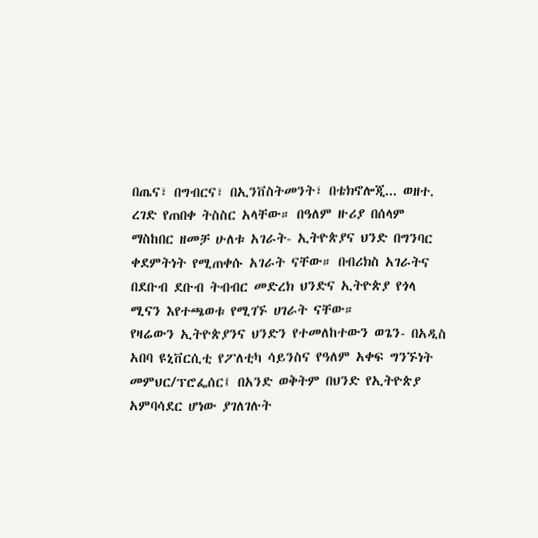በጤና፣ በግብርና፣ በኢንቨስትመንት፣ በቴክኖሎጂ... ወዘተ. ረገድ የጠበቀ ትስስር አላቸው። በዓለም ዙሪያ በሰላም ማስከበር ዘመቻ ሁለቱ አገራት- ኢትዮጵያና ህንድ በግንባር ቀደምትነት የሚጠቀሱ አገራት ናቸው። በብሪክስ አገራትና በደቡብ ደቡብ ትብብር መድረክ ህንድና ኢትዮጵያ የጎላ ሚናን እየተጫወቱ የሚገኙ ሀገራት ናቸው።
የዛሬውን ኢትዮጵያንና ህንድን የተመለከተውን ወጌን- በአዲስ አበባ ዩኒቨርሲቲ የፖለቲካ ሳይንስና የዓለም አቀፍ ግንኙነት መምህር/ፕሮፌሰር፤ በአንድ ወቅትም በህንድ የኢትዮጵያ አምባሳደር ሆነው ያገለገሉት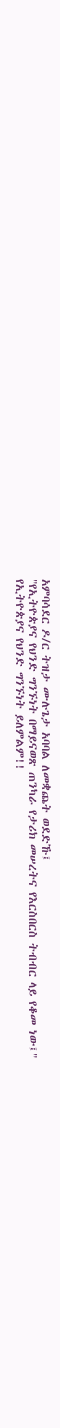አምባሳደር ዶ/ር ትዝታ ሙሉጌታ አባባል ለመቋጨት ወደድኹ፤
"የኢትዮጵያና የህንድ ግንኙነት በማይናወጽ ጠንካራ የታሪክ መሠረትና የእርስበርስ ትብብር ላይ የቆመ ነው፤"
የኢትዮጵያና የህንድ ግንኙነት ይለምልም!!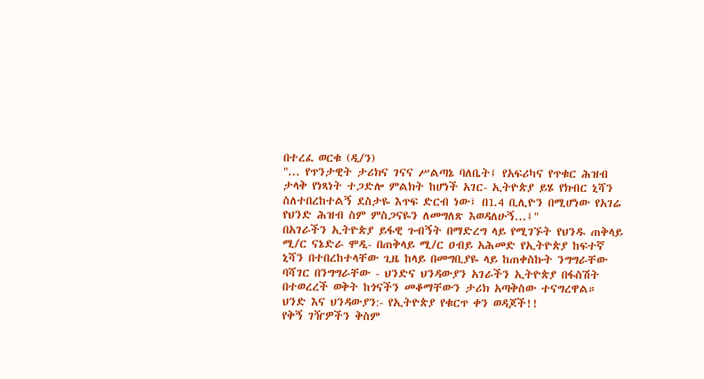በተረፈ ወርቁ (ዲ/ን)
"... የጥንታዊት ታሪክና ገናና ሥልጣኔ ባለቤት፤ የአፍሪካና የጥቁር ሕዝብ ታላቅ የነጻነት ተጋድሎ ምልክት ከሆነች አገር- ኢትዮጵያ ይሄ የክብር ኒሻን ስለተበረከተልኝ ደስታዬ እጥፍ ድርብ ነው፤ በ1.4 ቢሊዮን በሚሆነው የአገሬ የህንድ ሕዝብ ስም ምስጋናዬን ለመግለጽ እወዳለሁኝ...፤"
በአገራችን ኢትዮጵያ ይፋዊ ጉብኝት በማድረግ ላይ የሚገኙት የህንዱ ጠቅላይ ሚ/ር ናኔድራ ሞዲ- በጠቅላይ ሚ/ር ዐብይ አሕመድ የኢትዮጵያ ከፍተኛ ኒሻን በተበረከተላቸው ጊዜ ከላይ በመግቢያዬ ላይ ከጠቀስኩት ንግግራቸው ባሻገር በንግግራቸው - ህንድና ህንዳውያን አገራችን ኢትዮጵያ በፋስሽት በተወረረች ወቅት ከጎናችን መቆማቸውን ታሪክ አጣቅስው ተናግረዋል።
ህንድ እና ህንዳውያን:- የኢትዮጵያ የቁርጥ ቀን ወዳጆች!!
የቅኝ ገዥዎችን ቅስም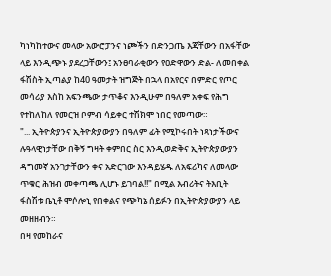ካነካከተውና መላው አውሮፓንና ነጮችን በድንጋጤ እጃቸውን በአፋቸው ላይ እንዲጭኑ ያደረጋቸውን፤ አንፀባራቂውን የዐድዋውን ድል- ለመበቀል ፋሽስት ኢጣልያ ከ40 ዓመታት ዝግጅት በኋላ በአየርና በምድር የጦር መሳሪያ እስከ አፍንጫው ታጥቆና እንዲሁም በዓለም አቀፍ የሕግ የተከለከለ የመርዝ ቦምብ ሳይቀር ተሽክሞ ነበር የመጣው።
"... ኢትዮጵያንና ኢትዮጵያውያን በዓለም ፊት የሚኮሩበት ነጻነታችውና ሉዓላዊነታቸው በቅኝ ግዛት ቀምበር ስር እንዲወድቅና ኢትዮጵያውያን ዳግመኛ አንገታቸውን ቀና አድርገው እንዳይሄዱ ለአፍሪካና ለመላው ጥቁር ሕዝብ መቀጣጫ ሊሆኑ ይገባል!!" በሚል እብሪትና ትእቢት ፋስሽቱ ቤኒቶ ሞሶሎኒ የበቀልና የጭካኔ ሰይፉን በኢትዮጵያውያን ላይ መዘዘብን።
በዛ የመከራና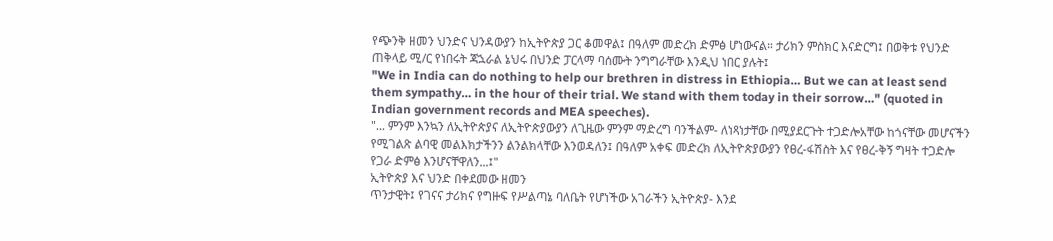የጭንቅ ዘመን ህንድና ህንዳውያን ከኢትዮጵያ ጋር ቆመዋል፤ በዓለም መድረክ ድምፅ ሆነውናል። ታሪክን ምስክር እናድርግ፤ በወቅቱ የህንድ ጠቅላይ ሚ/ር የነበሩት ጃኋራል ኔህሩ በህንድ ፓርላማ ባሰሙት ንግግራቸው እንዲህ ነበር ያሉት፤
"We in India can do nothing to help our brethren in distress in Ethiopia… But we can at least send them sympathy… in the hour of their trial. We stand with them today in their sorrow…" (quoted in Indian government records and MEA speeches).
"... ምንም እንኳን ለኢትዮጵያና ለኢትዮጵያውያን ለጊዜው ምንም ማድረግ ባንችልም- ለነጻነታቸው በሚያደርጉት ተጋድሎአቸው ከጎናቸው መሆናችን የሚገልጽ ልባዊ መልእክታችንን ልንልክላቸው እንወዳለን፤ በዓለም አቀፍ መድረክ ለኢትዮጵያውያን የፀረ-ፋሽስት እና የፀረ-ቅኝ ግዛት ተጋድሎ የጋራ ድምፅ እንሆናቸዋለን...፤"
ኢትዮጵያ እና ህንድ በቀደመው ዘመን
ጥንታዊት፤ የገናና ታሪክና የግዙፍ የሥልጣኔ ባለቤት የሆነችው አገራችን ኢትዮጵያ- እንደ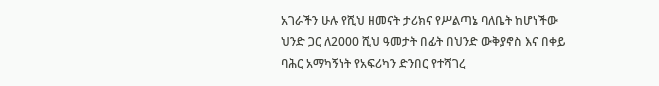አገራችን ሁሉ የሺህ ዘመናት ታሪክና የሥልጣኔ ባለቤት ከሆነችው ህንድ ጋር ለ2000 ሺህ ዓመታት በፊት በህንድ ውቅያኖስ እና በቀይ ባሕር አማካኝነት የአፍሪካን ድንበር የተሻገረ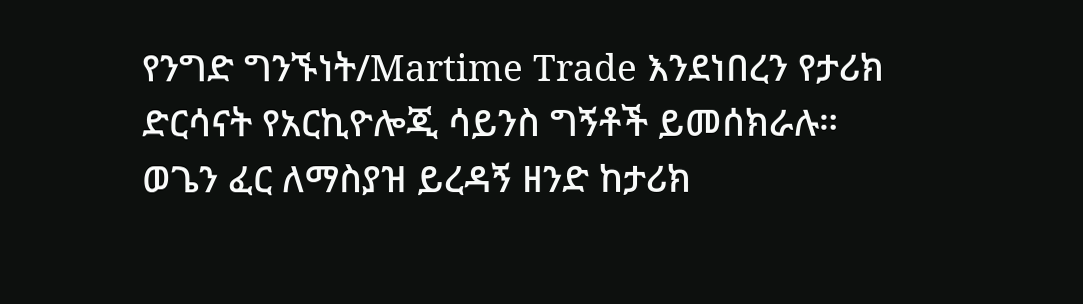የንግድ ግንኙነት/Martime Trade እንደነበረን የታሪክ ድርሳናት የአርኪዮሎጂ ሳይንስ ግኝቶች ይመሰክራሉ።
ወጌን ፈር ለማስያዝ ይረዳኝ ዘንድ ከታሪክ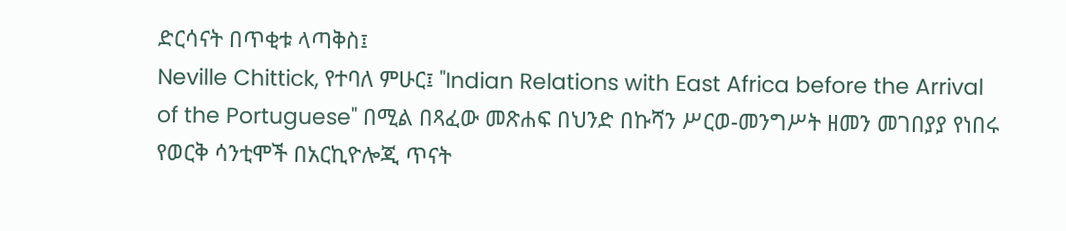ድርሳናት በጥቂቱ ላጣቅስ፤
Neville Chittick, የተባለ ምሁር፤ "Indian Relations with East Africa before the Arrival of the Portuguese" በሚል በጻፈው መጽሐፍ በህንድ በኩሻን ሥርወ-መንግሥት ዘመን መገበያያ የነበሩ የወርቅ ሳንቲሞች በአርኪዮሎጂ ጥናት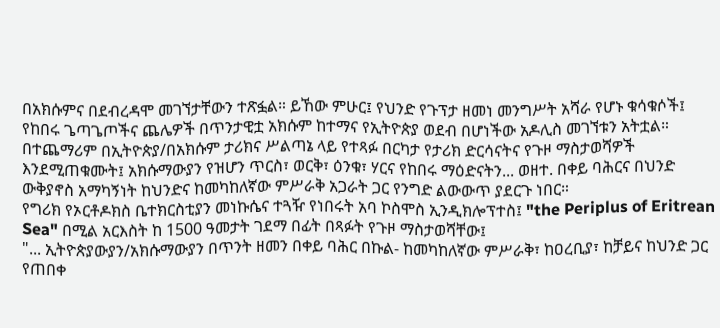በአክሱምና በደብረዳሞ መገኘታቸውን ተጽፏል። ይኸው ምሁር፤ የህንድ የጉፕታ ዘመነ መንግሥት አሻራ የሆኑ ቁሳቁሶች፤ የከበሩ ጌጣጌጦችና ጨሌዎች በጥንታዊቷ አክሱም ከተማና የኢትዮጵያ ወደብ በሆነችው አዶሊስ መገኘቱን አትቷል።
በተጨማሪም በኢትዮጵያ/በአክሱም ታሪክና ሥልጣኔ ላይ የተጻፉ በርካታ የታሪክ ድርሳናትና የጉዞ ማስታወሻዎች እንደሚጠቁሙት፤ አክሱማውያን የዝሆን ጥርስ፣ ወርቅ፣ ዕንቁ፣ ሃርና የከበሩ ማዕድናትን... ወዘተ. በቀይ ባሕርና በህንድ ውቅያኖስ አማካኝነት ከህንድና ከመካከለኛው ምሥራቅ አጋራት ጋር የንግድ ልውውጥ ያደርጉ ነበር።
የግሪክ የኦርቶዶክስ ቤተክርስቲያን መነኩሴና ተጓዥ የነበሩት አባ ኮስሞስ ኢንዲክሎፕተስ፤ "the Periplus of Eritrean Sea" በሚል አርእስት ከ 1500 ዓመታት ገደማ በፊት በጻፉት የጉዞ ማስታወሻቸው፤
"... ኢትዮጵያውያን/አክሱማውያን በጥንት ዘመን በቀይ ባሕር በኩል- ከመካከለኛው ምሥራቅ፣ ከዐረቢያ፣ ከቻይና ከህንድ ጋር የጠበቀ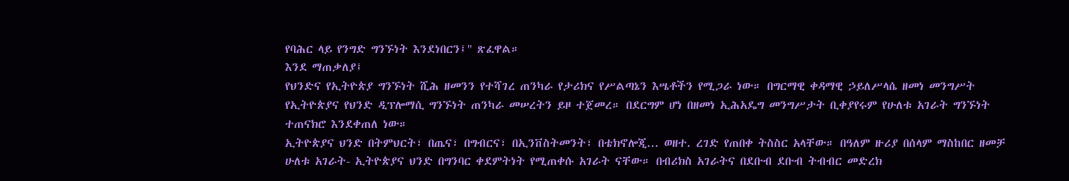የባሕር ላይ የንግድ ግንኙነት እንደነበርን፤" ጽፈዋል።
እንደ ማጠቃለያ፤
የህንድና የኢትዮጵያ ግንኙነት ሺሕ ዘመንን የተሻገረ ጠንካራ የታሪክና የሥልጣኔን እሤቶችን የሚጋራ ነው። በግርማዊ ቀዳማዊ ኃይለሥላሴ ዘመነ መንግሥት የኢትዮጵያና የህንድ ዲፕሎማሲ ግንኙነት ጠንካራ መሠረትን ይዞ ተጀመረ። በደርግም ሆነ በዘመነ ኢሕአዴግ መንግሥታት ቢቀያየሩም የሁለቱ አገራት ግንኙነት ተጠናክሮ እንደቀጠለ ነው።
ኢትዮጵያና ህንድ በትምህርት፣ በጤና፣ በግብርና፣ በኢንቨስትመንት፣ በቴክኖሎጂ... ወዘተ. ረገድ የጠበቀ ትስስር አላቸው። በዓለም ዙሪያ በሰላም ማስከበር ዘመቻ ሁለቱ አገራት- ኢትዮጵያና ህንድ በግንባር ቀደምትነት የሚጠቀሱ አገራት ናቸው። በብሪክስ አገራትና በደቡብ ደቡብ ትብብር መድረክ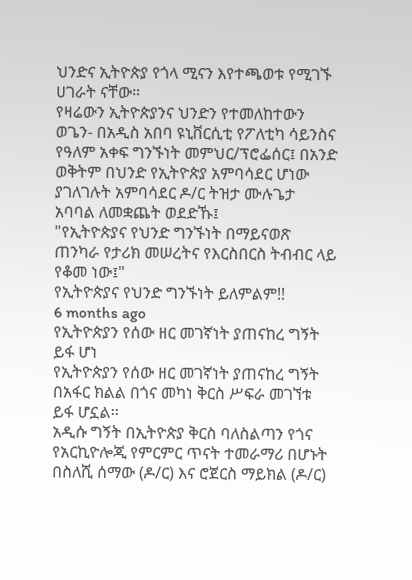ህንድና ኢትዮጵያ የጎላ ሚናን እየተጫወቱ የሚገኙ ሀገራት ናቸው።
የዛሬውን ኢትዮጵያንና ህንድን የተመለከተውን ወጌን- በአዲስ አበባ ዩኒቨርሲቲ የፖለቲካ ሳይንስና የዓለም አቀፍ ግንኙነት መምህር/ፕሮፌሰር፤ በአንድ ወቅትም በህንድ የኢትዮጵያ አምባሳደር ሆነው ያገለገሉት አምባሳደር ዶ/ር ትዝታ ሙሉጌታ አባባል ለመቋጨት ወደድኹ፤
"የኢትዮጵያና የህንድ ግንኙነት በማይናወጽ ጠንካራ የታሪክ መሠረትና የእርስበርስ ትብብር ላይ የቆመ ነው፤"
የኢትዮጵያና የህንድ ግንኙነት ይለምልም!!
6 months ago
የኢትዮጵያን የሰው ዘር መገኛነት ያጠናከረ ግኝት ይፋ ሆነ
የኢትዮጵያን የሰው ዘር መገኛነት ያጠናከረ ግኝት በአፋር ክልል በጎና መካነ ቅርስ ሥፍራ መገኘቱ ይፋ ሆኗል፡፡
አዲሱ ግኝት በኢትዮጵያ ቅርስ ባለስልጣን የጎና የአርኪዮሎጂ የምርምር ጥናት ተመራማሪ በሆኑት በስለሺ ሰማው (ዶ/ር) እና ሮጀርስ ማይክል (ዶ/ር)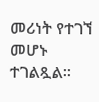መሪነት የተገኘ መሆኑ ተገልጿል፡፡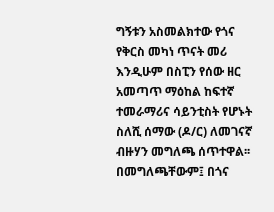ግኝቱን አስመልክተው የጎና የቅርስ መካነ ጥናት መሪ እንዲሁም በስፒን የሰው ዘር አመጣጥ ማዕከል ከፍተኛ ተመራማሪና ሳይንቲስት የሆኑት ስለሺ ሰማው (ዶ/ር) ለመገናኛ ብዙሃን መግለጫ ሰጥተዋል፡፡
በመግለጫቸውም፤ በጎና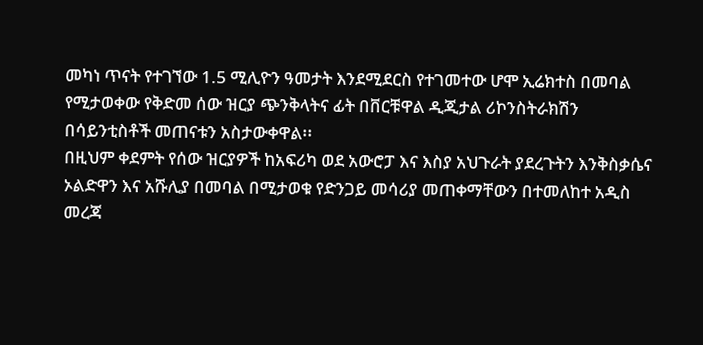መካነ ጥናት የተገኘው 1.5 ሚሊዮን ዓመታት እንደሚደርስ የተገመተው ሆሞ ኢሬክተስ በመባል የሚታወቀው የቅድመ ሰው ዝርያ ጭንቅላትና ፊት በቨርቹዋል ዲጂታል ሪኮንስትራክሽን በሳይንቲስቶች መጠናቱን አስታውቀዋል፡፡
በዚህም ቀደምት የሰው ዝርያዎች ከአፍሪካ ወደ አውሮፓ እና እስያ አህጉራት ያደረጉትን እንቅስቃሴና ኦልድዋን እና አሹሊያ በመባል በሚታወቁ የድንጋይ መሳሪያ መጠቀማቸውን በተመለከተ አዲስ መረጃ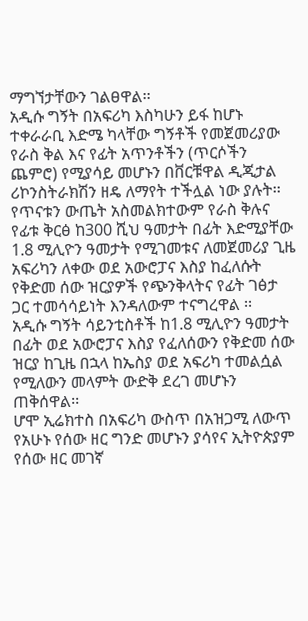ማግኘታቸውን ገልፀዋል፡፡
አዲሱ ግኝት በአፍሪካ እስካሁን ይፋ ከሆኑ ተቀራራቢ እድሜ ካላቸው ግኝቶች የመጀመሪያው የራስ ቅል እና የፊት አጥንቶችን (ጥርሶችን ጨምሮ) የሚያሳይ መሆኑን በቨርቹዋል ዲጂታል ሪኮንስትራክሽን ዘዴ ለማየት ተችሏል ነው ያሉት፡፡
የጥናቱን ውጤት አስመልክተውም የራስ ቅሉና የፊቱ ቅርፅ ከ300 ሺህ ዓመታት በፊት እድሚያቸው 1.8 ሚሊዮን ዓመታት የሚገመቱና ለመጀመሪያ ጊዜ አፍሪካን ለቀው ወደ አውሮፓና እስያ ከፈለሱት የቅድመ ሰው ዝርያዎች የጭንቅላትና የፊት ገፅታ ጋር ተመሳሳይነት እንዳለውም ተናግረዋል ፡፡
አዲሱ ግኝት ሳይንቲስቶች ከ1.8 ሚሊዮን ዓመታት በፊት ወደ አውሮፓና እስያ የፈለሰውን የቅድመ ሰው ዝርያ ከጊዜ በኋላ ከኤስያ ወደ አፍሪካ ተመልሷል የሚለውን መላምት ውድቅ ደረገ መሆኑን ጠቅሰዋል፡፡
ሆሞ ኢሬክተስ በአፍሪካ ውስጥ በአዝጋሚ ለውጥ የአሁኑ የሰው ዘር ግንድ መሆኑን ያሳየና ኢትዮጵያም የሰው ዘር መገኛ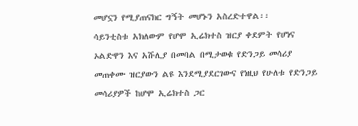መሆኗን የሚያጠናክር ግኝት መሆኑን አስረድተዋል፡፡
ሳይንቲስቱ አክለውም የሆሞ ኢሬክተስ ዝርያ ቀደምት የሆነና ኦልድዋን እና አሹሊያ በመባል በሚታወቁ የድንጋይ መሳሪያ መጠቀሙ ዝርያውን ልዩ እንደሚያደርገውና የነዚህ የሁለቱ የድንጋይ መሳሪያዎች ከሆሞ ኢሬክተስ ጋር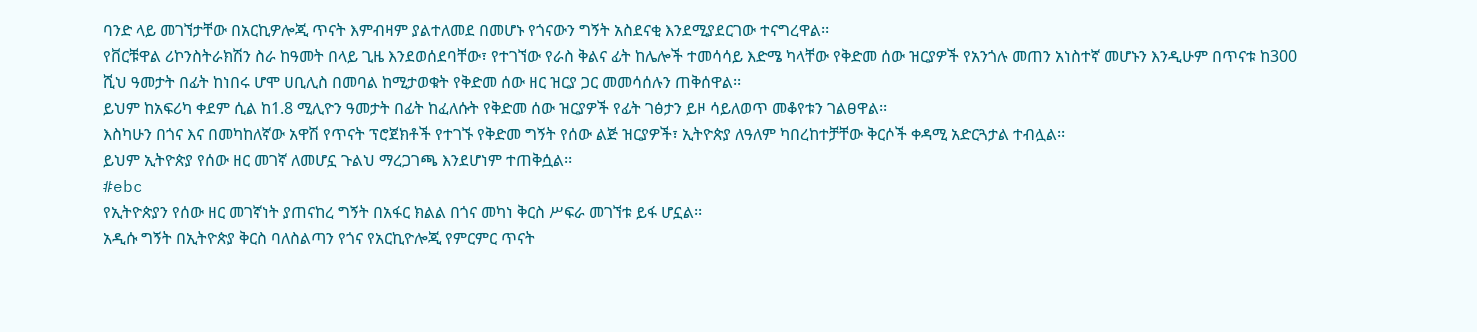ባንድ ላይ መገኘታቸው በአርኪዎሎጂ ጥናት እምብዛም ያልተለመደ በመሆኑ የጎናውን ግኝት አስደናቂ እንደሚያደርገው ተናግረዋል፡፡
የቨርቹዋል ሪኮንስትራክሽን ስራ ከዓመት በላይ ጊዜ እንደወሰደባቸው፣ የተገኘው የራስ ቅልና ፊት ከሌሎች ተመሳሳይ እድሜ ካላቸው የቅድመ ሰው ዝርያዎች የአንጎሉ መጠን አነስተኛ መሆኑን እንዲሁም በጥናቱ ከ300 ሺህ ዓመታት በፊት ከነበሩ ሆሞ ሀቢሊስ በመባል ከሚታወቁት የቅድመ ሰው ዘር ዝርያ ጋር መመሳሰሉን ጠቅሰዋል፡፡
ይህም ከአፍሪካ ቀደም ሲል ከ1.8 ሚሊዮን ዓመታት በፊት ከፈለሱት የቅድመ ሰው ዝርያዎች የፊት ገፅታን ይዞ ሳይለወጥ መቆየቱን ገልፀዋል፡፡
እስካሁን በጎና እና በመካከለኛው አዋሽ የጥናት ፕሮጀክቶች የተገኙ የቅድመ ግኝት የሰው ልጅ ዝርያዎች፣ ኢትዮጵያ ለዓለም ካበረከተቻቸው ቅርሶች ቀዳሚ አድርጓታል ተብሏል፡፡
ይህም ኢትዮጵያ የሰው ዘር መገኛ ለመሆኗ ጉልህ ማረጋገጫ እንደሆነም ተጠቅሷል፡፡
#ebc
የኢትዮጵያን የሰው ዘር መገኛነት ያጠናከረ ግኝት በአፋር ክልል በጎና መካነ ቅርስ ሥፍራ መገኘቱ ይፋ ሆኗል፡፡
አዲሱ ግኝት በኢትዮጵያ ቅርስ ባለስልጣን የጎና የአርኪዮሎጂ የምርምር ጥናት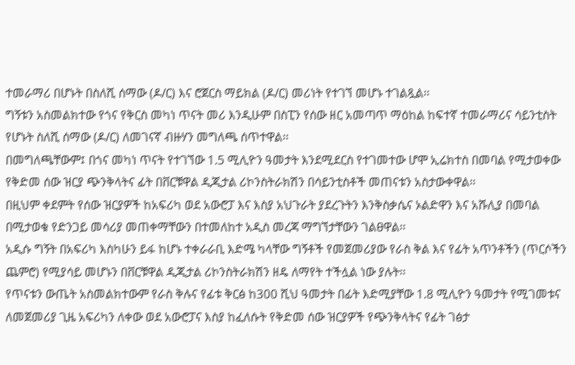ተመራማሪ በሆኑት በስለሺ ሰማው (ዶ/ር) እና ሮጀርስ ማይክል (ዶ/ር) መሪነት የተገኘ መሆኑ ተገልጿል፡፡
ግኝቱን አስመልክተው የጎና የቅርስ መካነ ጥናት መሪ እንዲሁም በስፒን የሰው ዘር አመጣጥ ማዕከል ከፍተኛ ተመራማሪና ሳይንቲስት የሆኑት ስለሺ ሰማው (ዶ/ር) ለመገናኛ ብዙሃን መግለጫ ሰጥተዋል፡፡
በመግለጫቸውም፤ በጎና መካነ ጥናት የተገኘው 1.5 ሚሊዮን ዓመታት እንደሚደርስ የተገመተው ሆሞ ኢሬክተስ በመባል የሚታወቀው የቅድመ ሰው ዝርያ ጭንቅላትና ፊት በቨርቹዋል ዲጂታል ሪኮንስትራክሽን በሳይንቲስቶች መጠናቱን አስታውቀዋል፡፡
በዚህም ቀደምት የሰው ዝርያዎች ከአፍሪካ ወደ አውሮፓ እና እስያ አህጉራት ያደረጉትን እንቅስቃሴና ኦልድዋን እና አሹሊያ በመባል በሚታወቁ የድንጋይ መሳሪያ መጠቀማቸውን በተመለከተ አዲስ መረጃ ማግኘታቸውን ገልፀዋል፡፡
አዲሱ ግኝት በአፍሪካ እስካሁን ይፋ ከሆኑ ተቀራራቢ እድሜ ካላቸው ግኝቶች የመጀመሪያው የራስ ቅል እና የፊት አጥንቶችን (ጥርሶችን ጨምሮ) የሚያሳይ መሆኑን በቨርቹዋል ዲጂታል ሪኮንስትራክሽን ዘዴ ለማየት ተችሏል ነው ያሉት፡፡
የጥናቱን ውጤት አስመልክተውም የራስ ቅሉና የፊቱ ቅርፅ ከ300 ሺህ ዓመታት በፊት እድሚያቸው 1.8 ሚሊዮን ዓመታት የሚገመቱና ለመጀመሪያ ጊዜ አፍሪካን ለቀው ወደ አውሮፓና እስያ ከፈለሱት የቅድመ ሰው ዝርያዎች የጭንቅላትና የፊት ገፅታ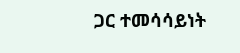ጋር ተመሳሳይነት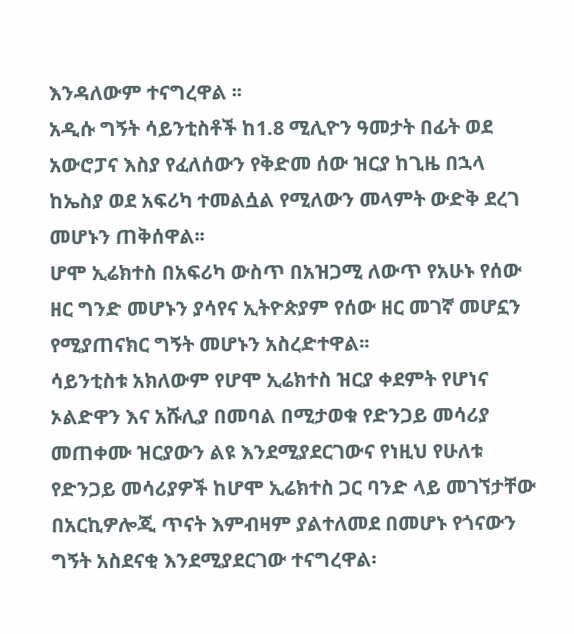እንዳለውም ተናግረዋል ፡፡
አዲሱ ግኝት ሳይንቲስቶች ከ1.8 ሚሊዮን ዓመታት በፊት ወደ አውሮፓና እስያ የፈለሰውን የቅድመ ሰው ዝርያ ከጊዜ በኋላ ከኤስያ ወደ አፍሪካ ተመልሷል የሚለውን መላምት ውድቅ ደረገ መሆኑን ጠቅሰዋል፡፡
ሆሞ ኢሬክተስ በአፍሪካ ውስጥ በአዝጋሚ ለውጥ የአሁኑ የሰው ዘር ግንድ መሆኑን ያሳየና ኢትዮጵያም የሰው ዘር መገኛ መሆኗን የሚያጠናክር ግኝት መሆኑን አስረድተዋል፡፡
ሳይንቲስቱ አክለውም የሆሞ ኢሬክተስ ዝርያ ቀደምት የሆነና ኦልድዋን እና አሹሊያ በመባል በሚታወቁ የድንጋይ መሳሪያ መጠቀሙ ዝርያውን ልዩ እንደሚያደርገውና የነዚህ የሁለቱ የድንጋይ መሳሪያዎች ከሆሞ ኢሬክተስ ጋር ባንድ ላይ መገኘታቸው በአርኪዎሎጂ ጥናት እምብዛም ያልተለመደ በመሆኑ የጎናውን ግኝት አስደናቂ እንደሚያደርገው ተናግረዋል፡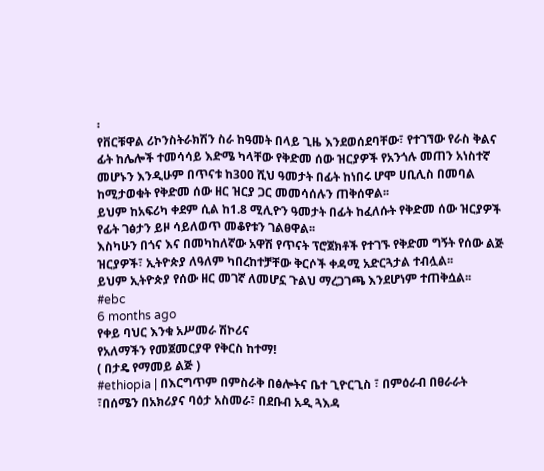፡
የቨርቹዋል ሪኮንስትራክሽን ስራ ከዓመት በላይ ጊዜ እንደወሰደባቸው፣ የተገኘው የራስ ቅልና ፊት ከሌሎች ተመሳሳይ እድሜ ካላቸው የቅድመ ሰው ዝርያዎች የአንጎሉ መጠን አነስተኛ መሆኑን እንዲሁም በጥናቱ ከ300 ሺህ ዓመታት በፊት ከነበሩ ሆሞ ሀቢሊስ በመባል ከሚታወቁት የቅድመ ሰው ዘር ዝርያ ጋር መመሳሰሉን ጠቅሰዋል፡፡
ይህም ከአፍሪካ ቀደም ሲል ከ1.8 ሚሊዮን ዓመታት በፊት ከፈለሱት የቅድመ ሰው ዝርያዎች የፊት ገፅታን ይዞ ሳይለወጥ መቆየቱን ገልፀዋል፡፡
እስካሁን በጎና እና በመካከለኛው አዋሽ የጥናት ፕሮጀክቶች የተገኙ የቅድመ ግኝት የሰው ልጅ ዝርያዎች፣ ኢትዮጵያ ለዓለም ካበረከተቻቸው ቅርሶች ቀዳሚ አድርጓታል ተብሏል፡፡
ይህም ኢትዮጵያ የሰው ዘር መገኛ ለመሆኗ ጉልህ ማረጋገጫ እንደሆነም ተጠቅሷል፡፡
#ebc
6 months ago
የቀይ ባህር እንቁ አሥመራ ሽኮሪና
የአለማችን የመጀመርያዋ የቅርስ ከተማ!
( በታዴ የማመይ ልጅ )
#ethiopia | በእርግጥም በምስራቅ በፅሎትና ቤተ ጊዮርጊስ ፣ በምዕራብ በፀራራት ፣በሰሜን በአክሪያና ባዕታ አስመራ፣ በደቡብ አዲ ጓእዳ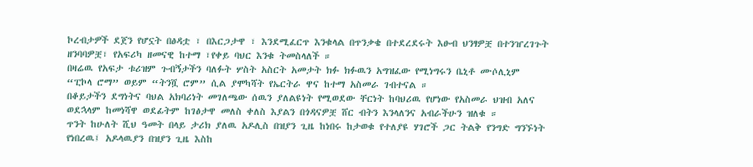ኮረብታዎች ደጀን የሆኗት በፅዳቷ ፣ በእርጋታዋ ፣ እንደሚፈርጥ እንቁላል በጥንቃቄ በተደረደሩት እፁብ ህንፃዎቿ በተንዠረገጉት ዘንባባዎቿ፣ የአፍሪካ ዘመናዊ ከተማ ፣የቀይ ባህር እንቁ ትመስላለች ።
በዛሬዉ የአፍታ ቱሪዝም ጉብኝታችን ባለፉት ሦስት አስርት አመታት ክፉ ክፉዉን አግዝፈው የሚነግሩን ቤኒቶ ሙሶሊኒም “ፒኮላ ሮማ” ወይም “ትንሿ ሮም” ሲል ያሞካሻት የኤርትራ ዋና ከተማ አስመራ ገብተናል ።
በቆይታችን ደግነትና ባህል አክባሪነት መገለጫው ሰዉን ያለልዩነት የሚወደው ቸርነት ከባህሪዉ የሆነው የአስመራ ህዝብ አለና ወደኋላም ከመነሻዋ ወደፊትም ከገፅታዋ መለስ ቀለስ እያልን በጎዳናዎቿ ሸር ብትን እንላለንና አብራችሁን ዝለቁ ።
ጥንት ከሁለት ሺህ ዓመት በላይ ታሪክ ያለዉ አዶሊስ በዝያን ጊዜ ከነበሩ ከታወቁ የተለያዩ ሃገሮች ጋር ትልቅ የንግድ ግንኙነት የነበረዉ፤ አዶላዉያን በዝያን ጊዜ እስከ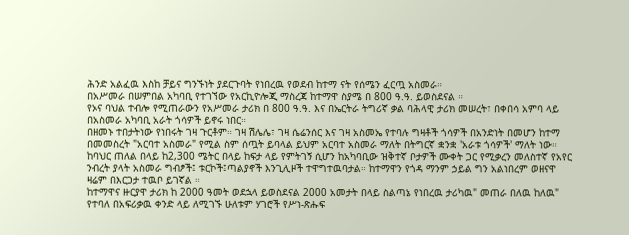ሕንድ አልፈዉ እስከ ቻይና ግንኙነት ያደርጉባት የነበረዉ የወደብ ከተማ ናት የሰሜን ፈርጧ አስመራ።
በአሥመራ በሠምበል አካባቢ የተገኘው የአርኪዮሎጂ ማስረጃ ከተማዋ ስያሜ በ 800 ዓ.ዓ. ይወስደናል ።
የኦና ባህል ተብሎ የሚጠራውን የአሥመራ ታሪክ በ 800 ዓ.ዓ. እና በኤርትራ ትግሪኛ ቃል ባሕላዊ ታሪክ መሠረት፣ በቀበሳ አምባ ላይ በአስመራ አካባቢ አራት ጎሳዎች ይኖሩ ነበር።
በዘመኑ ተበታትነው የነበሩት ገዛ ጉርቶም። ገዛ ሽሌሌ፣ ገዛ ሴሬንሰር እና ገዛ አስመኤ የተባሉ ግዛቶች ጎሳዎች በአንድነት በመሆን ከተማ በመመስረት "አርባተ አስመራ" የሚል ስም ሰጧት ይባላል ይህም አርባተ አስመራ ማለት በትግርኛ ቋንቋ 'አራቱ ጎሳዎች' ማለት ነው።
ከባህር ጠለል በላይ ከ2,300 ሜትር በላይ ከፍታ ላይ የምትገኝ ሲሆን ከአካባቢው ዝቅተኛ ቦታዎች ሙቀት ጋር የሚቃረን መለስተኛ የአየር ንብረት ያላት አስመራ ግብፆች፤ ቱርኮች፤ጣልያኖች እንጊሊዞች ተዋግተዉባታል። ከተማዋን የጎዳ ማንም ኃይል ግን አልነበረም ወዘናዋ ዛሬም በእርጋታ ተዉቦ ይገኛል ።
ከተማዋና ዙርያዋ ታሪክ ከ 2000 ዓመት ወደኋላ ይወስደናል 2000 አመታት በላይ ስልጣኔ የነበረዉ ታሪካዉ" መጠራ በለዉ ከለዉ" የተባለ በአፍሪቃዉ ቀንድ ላይ ለሚገኙ ሁለቱም ሃገሮች የሥነ-ጽሑፍ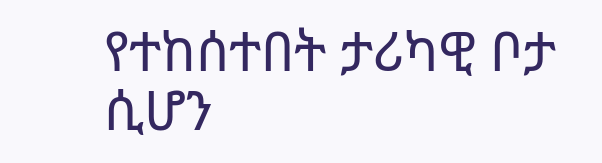የተከሰተበት ታሪካዊ ቦታ ሲሆን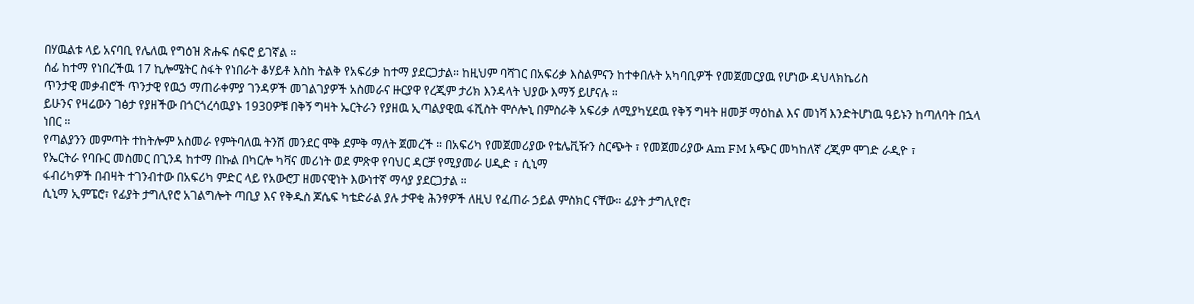በሃዉልቱ ላይ አናባቢ የሌለዉ የግዕዝ ጽሑፍ ሰፍሮ ይገኛል ።
ሰፊ ከተማ የነበረችዉ 17 ኪሎሜትር ስፋት የነበራት ቆሃይቶ እስከ ትልቅ የአፍሪቃ ከተማ ያደርጋታል። ከዚህም ባሻገር በአፍሪቃ እስልምናን ከተቀበሉት አካባቢዎች የመጀመርያዉ የሆነው ዳህላክኬሪስ
ጥንታዊ መቃብሮች ጥንታዊ የዉኃ ማጠራቀምያ ገንዳዎች መገልገያዎች አስመራና ዙርያዋ የረጂም ታሪክ እንዳላት ህያው እማኝ ይሆናሉ ።
ይሁንና የዛሬውን ገፅታ የያዘችው በጎርጎረሳዉያኑ 1930ዎቹ በቅኝ ግዛት ኤርትራን የያዘዉ ኢጣልያዊዉ ፋሺስት ሞሶሎኒ በምስራቅ አፍሪቃ ለሚያካሂደዉ የቅኝ ግዛት ዘመቻ ማዕከል እና መነሻ እንድትሆነዉ ዓይኑን ከጣለባት በኋላ ነበር ።
የጣልያንን መምጣት ተከትሎም አስመራ የምትባለዉ ትንሽ መንደር ሞቅ ደምቅ ማለት ጀመረች ። በአፍሪካ የመጀመሪያው የቴሌቪዥን ስርጭት ፣ የመጀመሪያው Am FM አጭር መካከለኛ ረጂም ሞገድ ራዲዮ ፣
የኤርትራ የባቡር መስመር በጊንዳ ከተማ በኩል በካርሎ ካቫና መሪነት ወደ ምጽዋ የባህር ዳርቻ የሚያመራ ሀዲድ ፣ ሲኒማ
ፋብሪካዎች በብዛት ተገንብተው በአፍሪካ ምድር ላይ የአውሮፓ ዘመናዊነት እውነተኛ ማሳያ ያደርጋታል ።
ሲኒማ ኢምፔሮ፣ የፊያት ታግሊየሮ አገልግሎት ጣቢያ እና የቅዱስ ጆሴፍ ካቴድራል ያሉ ታዋቂ ሕንፃዎች ለዚህ የፈጠራ ኃይል ምስክር ናቸው። ፊያት ታግሊየሮ፣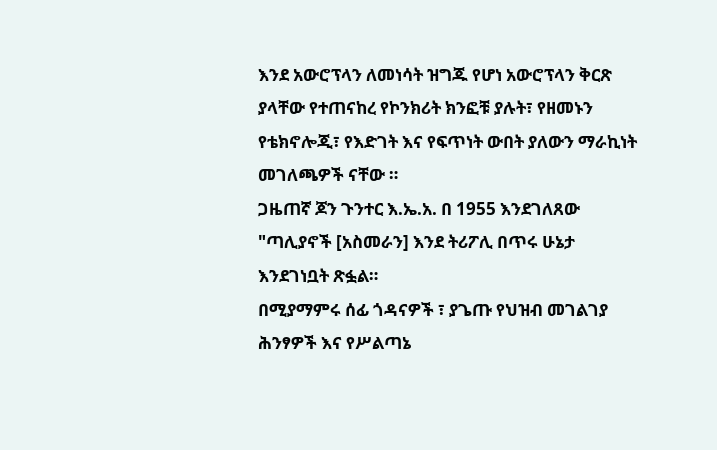እንደ አውሮፕላን ለመነሳት ዝግጁ የሆነ አውሮፕላን ቅርጽ ያላቸው የተጠናከረ የኮንክሪት ክንፎቹ ያሉት፣ የዘመኑን የቴክኖሎጂ፣ የእድገት እና የፍጥነት ውበት ያለውን ማራኪነት መገለጫዎች ናቸው ።
ጋዜጠኛ ጆን ጉንተር እ.ኤ.አ. በ 1955 እንደገለጸው "ጣሊያኖች [አስመራን] እንደ ትሪፖሊ በጥሩ ሁኔታ እንደገነቧት ጽፏል።
በሚያማምሩ ሰፊ ጎዳናዎች ፣ ያጌጡ የህዝብ መገልገያ ሕንፃዎች እና የሥልጣኔ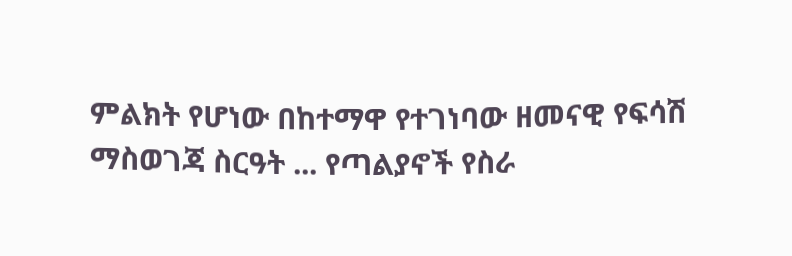ምልክት የሆነው በከተማዋ የተገነባው ዘመናዊ የፍሳሽ ማስወገጃ ስርዓት ... የጣልያኖች የስራ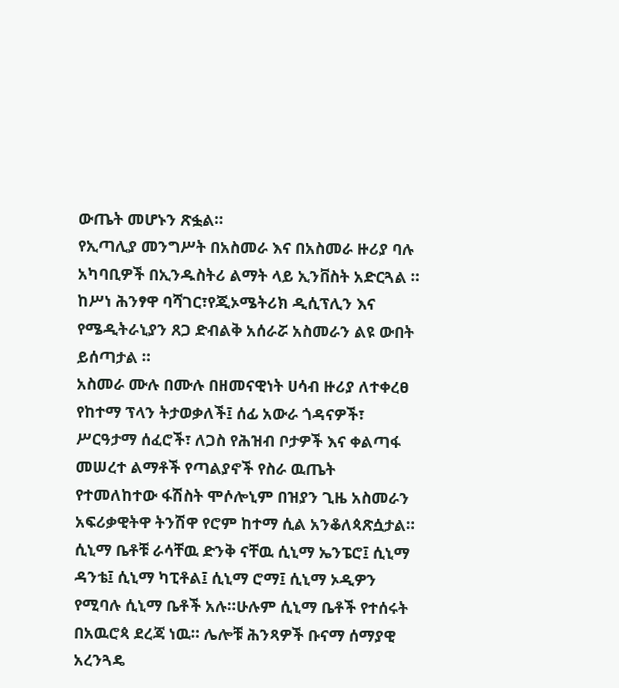ውጤት መሆኑን ጽፏል።
የኢጣሊያ መንግሥት በአስመራ እና በአስመራ ዙሪያ ባሉ አካባቢዎች በኢንዱስትሪ ልማት ላይ ኢንቨስት አድርጓል ።
ከሥነ ሕንፃዋ ባሻገር፣የጂኦሜትሪክ ዲሲፕሊን እና የሜዲትራኒያን ጸጋ ድብልቅ አሰራሯ አስመራን ልዩ ውበት ይሰጣታል ።
አስመራ ሙሉ በሙሉ በዘመናዊነት ሀሳብ ዙሪያ ለተቀረፀ የከተማ ፕላን ትታወቃለች፤ ሰፊ አውራ ጎዳናዎች፣ ሥርዓታማ ሰፈሮች፣ ለጋስ የሕዝብ ቦታዎች እና ቀልጣፋ መሠረተ ልማቶች የጣልያኖች የስራ ዉጤት የተመለከተው ፋሽስት ሞሶሎኒም በዝያን ጊዜ አስመራን አፍሪቃዊትዋ ትንሽዋ የሮም ከተማ ሲል አንቆለጳጽሷታል።
ሲኒማ ቤቶቹ ራሳቸዉ ድንቅ ናቸዉ ሲኒማ ኤንፔሮ፤ ሲኒማ ዳንቴ፤ ሲኒማ ካፒቶል፤ ሲኒማ ሮማ፤ ሲኒማ ኦዲዎን የሚባሉ ሲኒማ ቤቶች አሉ።ሁሉም ሲኒማ ቤቶች የተሰሩት በአዉሮጳ ደረጃ ነዉ። ሌሎቹ ሕንጻዎች ቡናማ ሰማያዊ አረንጓዴ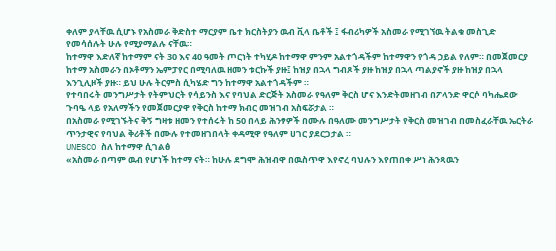ቀለም ያላቸዉ ሲሆኑ የአስመራ ቅድስተ ማርያም ቤተ ክርስትያን ዉብ ቪላ ቤቶች ፤ ፋብሪካዎች አስመራ የሚገኘዉ ትልቁ መስጊድ የመሳሰሉት ሁሉ የሚያማልሉ ናቸዉ።
ከተማዋ እድለኛ ከተማም ናት 30 እና 40 ዓመት ጦርነት ተካሂዶ ከተማዋ ምንም አልተጎዳችም ከተማዋን የጎዳ ኃይል የለም። በመጀመርያ ከተማ አስመራን በኦቶማን ኤምፓየር በሚባለዉ ዘመን ቱርኩች ያዙ፤ ከዝያ በኋላ ግብጾች ያዙ ከዝያ በኋላ ጣልያኖች ያዙ ከዝያ በኋላ እንጊሊዞች ያዙ። ይህ ሁሉ ትርምስ ሲካሄድ ግን ከተማዋ አልተጎዳችም ።
የተባበሩት መንግሥታት የትምህርት የሳይንስ እና የባህል ድርጅት አስመራ የዓለም ቅርስ ሆና እንድትመዘገብ በፖላንድ ዋርሶ ባካሔደው ጉባዔ ላይ የአለማችን የመጀመርያዋ የቅርስ ከተማ ክብር መዝገብ አስፍሯታል ።
በአስመራ የሚገኙትና ቅኝ ግዛቱ ዘመን የተሰሩት ከ 50 በላይ ሕንፃዎች በሙሉ በዓለሙ መንግሥታት የቅርስ መዝገብ በመስፈራቸዉ ኤርትራ ጥንታዊና የባህል ቅሪቶች በሙሉ የተመዘገበላት ቀዳሚዋ የዓለም ሀገር ያደርጋታል ።
UNESCO ስለ ከተማዋ ሲገልፅ
«አስመራ በጣም ዉብ የሆነች ከተማ ናት። ከሁሉ ደግሞ ሕዝብዋ በዉስጥዋ እየኖረ ባህሉን እየጠበቀ ሥነ ሕንጻዉን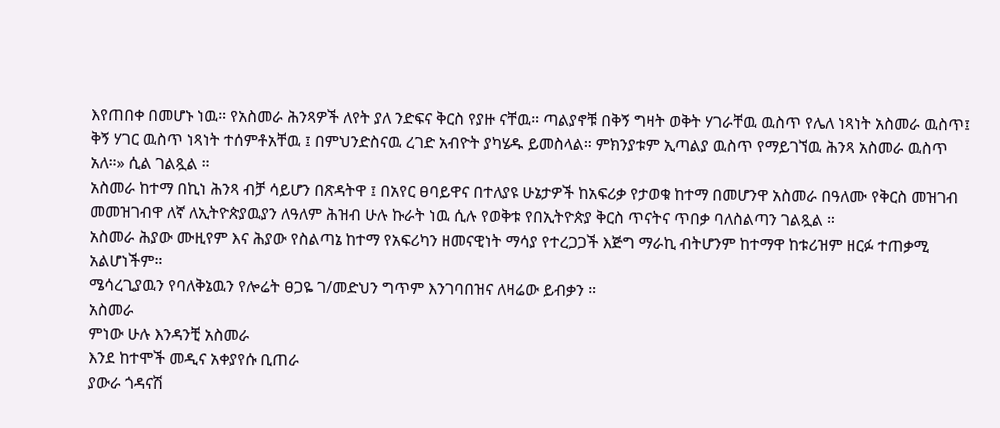እየጠበቀ በመሆኑ ነዉ። የአስመራ ሕንጻዎች ለየት ያለ ንድፍና ቅርስ የያዙ ናቸዉ። ጣልያኖቹ በቅኝ ግዛት ወቅት ሃገራቸዉ ዉስጥ የሌለ ነጻነት አስመራ ዉስጥ፤ ቅኝ ሃገር ዉስጥ ነጻነት ተሰምቶአቸዉ ፤ በምህንድስናዉ ረገድ አብዮት ያካሄዱ ይመስላል። ምክንያቱም ኢጣልያ ዉስጥ የማይገኘዉ ሕንጻ አስመራ ዉስጥ አለ።» ሲል ገልጿል ።
አስመራ ከተማ በኪነ ሕንጻ ብቻ ሳይሆን በጽዳትዋ ፤ በአየር ፀባይዋና በተለያዩ ሁኔታዎች ከአፍሪቃ የታወቁ ከተማ በመሆንዋ አስመራ በዓለሙ የቅርስ መዝገብ መመዝገብዋ ለኛ ለኢትዮጵያዉያን ለዓለም ሕዝብ ሁሉ ኩራት ነዉ ሲሉ የወቅቱ የበኢትዮጵያ ቅርስ ጥናትና ጥበቃ ባለስልጣን ገልጿል ።
አስመራ ሕያው ሙዚየም እና ሕያው የስልጣኔ ከተማ የአፍሪካን ዘመናዊነት ማሳያ የተረጋጋች እጅግ ማራኪ ብትሆንም ከተማዋ ከቱሪዝም ዘርፉ ተጠቃሚ አልሆነችም።
ሜሳረጊያዉን የባለቅኔዉን የሎሬት ፀጋዬ ገ/መድህን ግጥም እንገባበዝና ለዛሬው ይብቃን ።
አስመራ
ምነው ሁሉ እንዳንቺ አስመራ
እንደ ከተሞች መዲና አቀያየሱ ቢጠራ
ያውራ ጎዳናሽ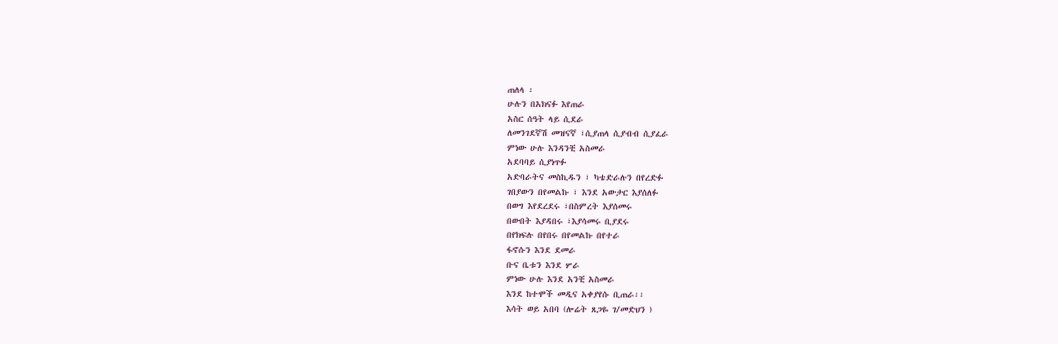ጠለላ ፡
ሁሉን በአክናፉ እየጠራ
አስር ሰዓት ላይ ሲደራ
ለመንገደኛሽ መዝናኛ ፣ሲያጠላ ሲያብብ ሲያፈራ
ምነው ሁሉ እንዳንቺ አስመራ
አደባባይ ሲያነጥፉ
አድባራትና መስኪዱን ፣ ካቴድራሉን በየረድፉ
ገበያውን በየመልኩ ፣ እንደ አውታር እያሰለፉ
በወግ እየደረደሩ ፣በስምረት እያሰመሩ
በውበት እያዳበሩ ፣እያሳመሩ ቢያደሩ
በየክፍሉ በየበሩ በየመልኩ በየተራ
ፋኖሱን እንደ ደመራ
ቡና ቤቱን እንደ ሦራ
ምነው ሁሉ እንደ አንቺ አስመራ
እንደ ከተሞች መዲና አቀያየሱ ቢጠራ፡፡
እሳት ወይ አበባ (ሎሬት ጸጋዬ ገ/መድህን )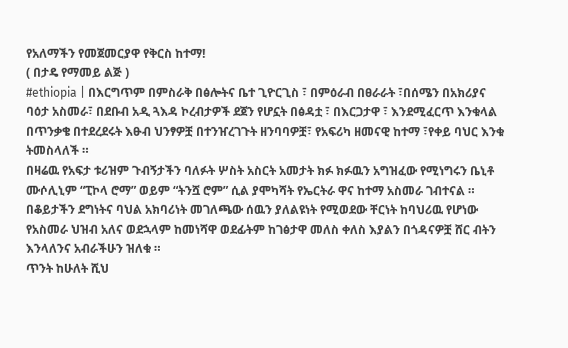የአለማችን የመጀመርያዋ የቅርስ ከተማ!
( በታዴ የማመይ ልጅ )
#ethiopia | በእርግጥም በምስራቅ በፅሎትና ቤተ ጊዮርጊስ ፣ በምዕራብ በፀራራት ፣በሰሜን በአክሪያና ባዕታ አስመራ፣ በደቡብ አዲ ጓእዳ ኮረብታዎች ደጀን የሆኗት በፅዳቷ ፣ በእርጋታዋ ፣ እንደሚፈርጥ እንቁላል በጥንቃቄ በተደረደሩት እፁብ ህንፃዎቿ በተንዠረገጉት ዘንባባዎቿ፣ የአፍሪካ ዘመናዊ ከተማ ፣የቀይ ባህር እንቁ ትመስላለች ።
በዛሬዉ የአፍታ ቱሪዝም ጉብኝታችን ባለፉት ሦስት አስርት አመታት ክፉ ክፉዉን አግዝፈው የሚነግሩን ቤኒቶ ሙሶሊኒም “ፒኮላ ሮማ” ወይም “ትንሿ ሮም” ሲል ያሞካሻት የኤርትራ ዋና ከተማ አስመራ ገብተናል ።
በቆይታችን ደግነትና ባህል አክባሪነት መገለጫው ሰዉን ያለልዩነት የሚወደው ቸርነት ከባህሪዉ የሆነው የአስመራ ህዝብ አለና ወደኋላም ከመነሻዋ ወደፊትም ከገፅታዋ መለስ ቀለስ እያልን በጎዳናዎቿ ሸር ብትን እንላለንና አብራችሁን ዝለቁ ።
ጥንት ከሁለት ሺህ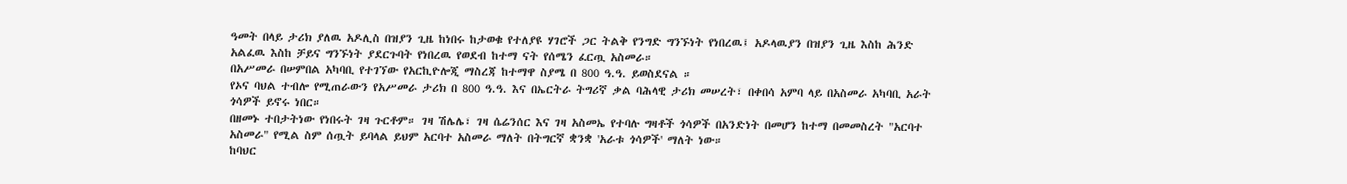ዓመት በላይ ታሪክ ያለዉ አዶሊስ በዝያን ጊዜ ከነበሩ ከታወቁ የተለያዩ ሃገሮች ጋር ትልቅ የንግድ ግንኙነት የነበረዉ፤ አዶላዉያን በዝያን ጊዜ እስከ ሕንድ አልፈዉ እስከ ቻይና ግንኙነት ያደርጉባት የነበረዉ የወደብ ከተማ ናት የሰሜን ፈርጧ አስመራ።
በአሥመራ በሠምበል አካባቢ የተገኘው የአርኪዮሎጂ ማስረጃ ከተማዋ ስያሜ በ 800 ዓ.ዓ. ይወስደናል ።
የኦና ባህል ተብሎ የሚጠራውን የአሥመራ ታሪክ በ 800 ዓ.ዓ. እና በኤርትራ ትግሪኛ ቃል ባሕላዊ ታሪክ መሠረት፣ በቀበሳ አምባ ላይ በአስመራ አካባቢ አራት ጎሳዎች ይኖሩ ነበር።
በዘመኑ ተበታትነው የነበሩት ገዛ ጉርቶም። ገዛ ሽሌሌ፣ ገዛ ሴሬንሰር እና ገዛ አስመኤ የተባሉ ግዛቶች ጎሳዎች በአንድነት በመሆን ከተማ በመመስረት "አርባተ አስመራ" የሚል ስም ሰጧት ይባላል ይህም አርባተ አስመራ ማለት በትግርኛ ቋንቋ 'አራቱ ጎሳዎች' ማለት ነው።
ከባህር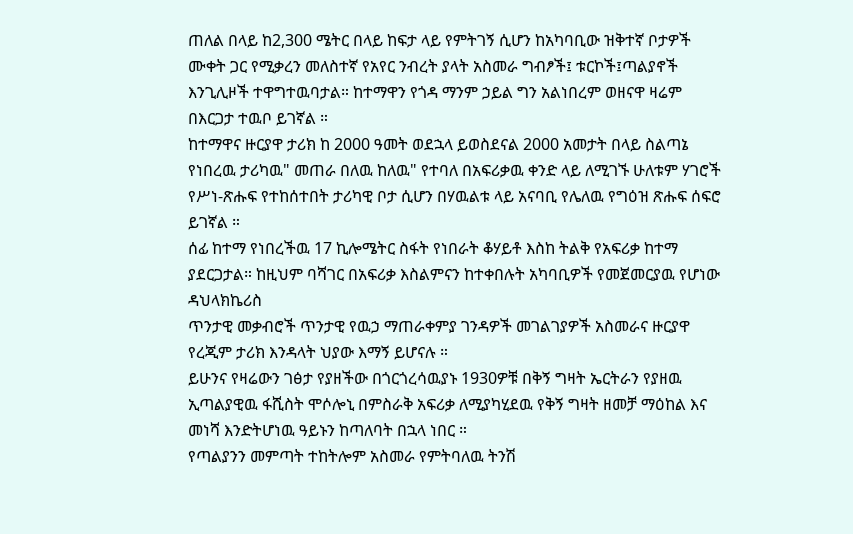ጠለል በላይ ከ2,300 ሜትር በላይ ከፍታ ላይ የምትገኝ ሲሆን ከአካባቢው ዝቅተኛ ቦታዎች ሙቀት ጋር የሚቃረን መለስተኛ የአየር ንብረት ያላት አስመራ ግብፆች፤ ቱርኮች፤ጣልያኖች እንጊሊዞች ተዋግተዉባታል። ከተማዋን የጎዳ ማንም ኃይል ግን አልነበረም ወዘናዋ ዛሬም በእርጋታ ተዉቦ ይገኛል ።
ከተማዋና ዙርያዋ ታሪክ ከ 2000 ዓመት ወደኋላ ይወስደናል 2000 አመታት በላይ ስልጣኔ የነበረዉ ታሪካዉ" መጠራ በለዉ ከለዉ" የተባለ በአፍሪቃዉ ቀንድ ላይ ለሚገኙ ሁለቱም ሃገሮች የሥነ-ጽሑፍ የተከሰተበት ታሪካዊ ቦታ ሲሆን በሃዉልቱ ላይ አናባቢ የሌለዉ የግዕዝ ጽሑፍ ሰፍሮ ይገኛል ።
ሰፊ ከተማ የነበረችዉ 17 ኪሎሜትር ስፋት የነበራት ቆሃይቶ እስከ ትልቅ የአፍሪቃ ከተማ ያደርጋታል። ከዚህም ባሻገር በአፍሪቃ እስልምናን ከተቀበሉት አካባቢዎች የመጀመርያዉ የሆነው ዳህላክኬሪስ
ጥንታዊ መቃብሮች ጥንታዊ የዉኃ ማጠራቀምያ ገንዳዎች መገልገያዎች አስመራና ዙርያዋ የረጂም ታሪክ እንዳላት ህያው እማኝ ይሆናሉ ።
ይሁንና የዛሬውን ገፅታ የያዘችው በጎርጎረሳዉያኑ 1930ዎቹ በቅኝ ግዛት ኤርትራን የያዘዉ ኢጣልያዊዉ ፋሺስት ሞሶሎኒ በምስራቅ አፍሪቃ ለሚያካሂደዉ የቅኝ ግዛት ዘመቻ ማዕከል እና መነሻ እንድትሆነዉ ዓይኑን ከጣለባት በኋላ ነበር ።
የጣልያንን መምጣት ተከትሎም አስመራ የምትባለዉ ትንሽ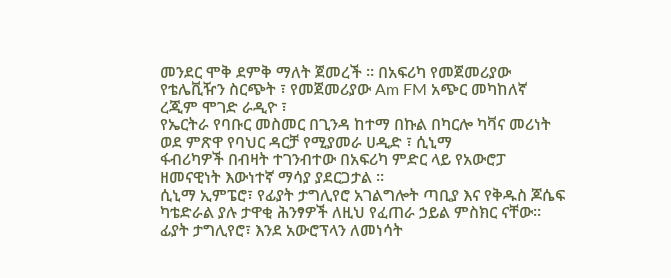መንደር ሞቅ ደምቅ ማለት ጀመረች ። በአፍሪካ የመጀመሪያው የቴሌቪዥን ስርጭት ፣ የመጀመሪያው Am FM አጭር መካከለኛ ረጂም ሞገድ ራዲዮ ፣
የኤርትራ የባቡር መስመር በጊንዳ ከተማ በኩል በካርሎ ካቫና መሪነት ወደ ምጽዋ የባህር ዳርቻ የሚያመራ ሀዲድ ፣ ሲኒማ
ፋብሪካዎች በብዛት ተገንብተው በአፍሪካ ምድር ላይ የአውሮፓ ዘመናዊነት እውነተኛ ማሳያ ያደርጋታል ።
ሲኒማ ኢምፔሮ፣ የፊያት ታግሊየሮ አገልግሎት ጣቢያ እና የቅዱስ ጆሴፍ ካቴድራል ያሉ ታዋቂ ሕንፃዎች ለዚህ የፈጠራ ኃይል ምስክር ናቸው። ፊያት ታግሊየሮ፣ እንደ አውሮፕላን ለመነሳት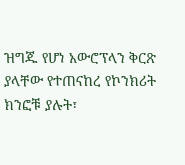ዝግጁ የሆነ አውሮፕላን ቅርጽ ያላቸው የተጠናከረ የኮንክሪት ክንፎቹ ያሉት፣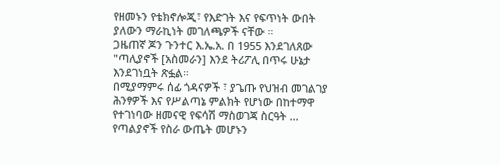የዘመኑን የቴክኖሎጂ፣ የእድገት እና የፍጥነት ውበት ያለውን ማራኪነት መገለጫዎች ናቸው ።
ጋዜጠኛ ጆን ጉንተር እ.ኤ.አ. በ 1955 እንደገለጸው "ጣሊያኖች [አስመራን] እንደ ትሪፖሊ በጥሩ ሁኔታ እንደገነቧት ጽፏል።
በሚያማምሩ ሰፊ ጎዳናዎች ፣ ያጌጡ የህዝብ መገልገያ ሕንፃዎች እና የሥልጣኔ ምልክት የሆነው በከተማዋ የተገነባው ዘመናዊ የፍሳሽ ማስወገጃ ስርዓት ... የጣልያኖች የስራ ውጤት መሆኑን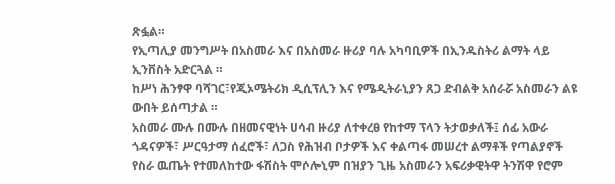ጽፏል።
የኢጣሊያ መንግሥት በአስመራ እና በአስመራ ዙሪያ ባሉ አካባቢዎች በኢንዱስትሪ ልማት ላይ ኢንቨስት አድርጓል ።
ከሥነ ሕንፃዋ ባሻገር፣የጂኦሜትሪክ ዲሲፕሊን እና የሜዲትራኒያን ጸጋ ድብልቅ አሰራሯ አስመራን ልዩ ውበት ይሰጣታል ።
አስመራ ሙሉ በሙሉ በዘመናዊነት ሀሳብ ዙሪያ ለተቀረፀ የከተማ ፕላን ትታወቃለች፤ ሰፊ አውራ ጎዳናዎች፣ ሥርዓታማ ሰፈሮች፣ ለጋስ የሕዝብ ቦታዎች እና ቀልጣፋ መሠረተ ልማቶች የጣልያኖች የስራ ዉጤት የተመለከተው ፋሽስት ሞሶሎኒም በዝያን ጊዜ አስመራን አፍሪቃዊትዋ ትንሽዋ የሮም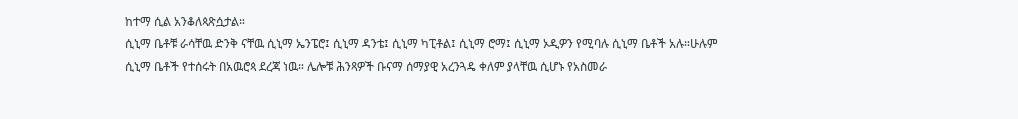ከተማ ሲል አንቆለጳጽሷታል።
ሲኒማ ቤቶቹ ራሳቸዉ ድንቅ ናቸዉ ሲኒማ ኤንፔሮ፤ ሲኒማ ዳንቴ፤ ሲኒማ ካፒቶል፤ ሲኒማ ሮማ፤ ሲኒማ ኦዲዎን የሚባሉ ሲኒማ ቤቶች አሉ።ሁሉም ሲኒማ ቤቶች የተሰሩት በአዉሮጳ ደረጃ ነዉ። ሌሎቹ ሕንጻዎች ቡናማ ሰማያዊ አረንጓዴ ቀለም ያላቸዉ ሲሆኑ የአስመራ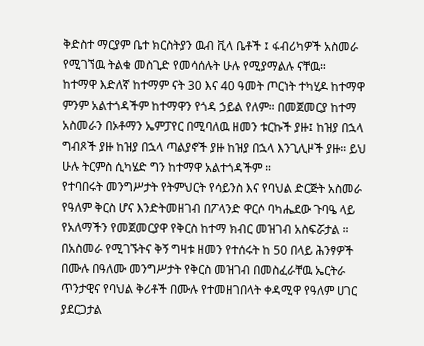ቅድስተ ማርያም ቤተ ክርስትያን ዉብ ቪላ ቤቶች ፤ ፋብሪካዎች አስመራ የሚገኘዉ ትልቁ መስጊድ የመሳሰሉት ሁሉ የሚያማልሉ ናቸዉ።
ከተማዋ እድለኛ ከተማም ናት 30 እና 40 ዓመት ጦርነት ተካሂዶ ከተማዋ ምንም አልተጎዳችም ከተማዋን የጎዳ ኃይል የለም። በመጀመርያ ከተማ አስመራን በኦቶማን ኤምፓየር በሚባለዉ ዘመን ቱርኩች ያዙ፤ ከዝያ በኋላ ግብጾች ያዙ ከዝያ በኋላ ጣልያኖች ያዙ ከዝያ በኋላ እንጊሊዞች ያዙ። ይህ ሁሉ ትርምስ ሲካሄድ ግን ከተማዋ አልተጎዳችም ።
የተባበሩት መንግሥታት የትምህርት የሳይንስ እና የባህል ድርጅት አስመራ የዓለም ቅርስ ሆና እንድትመዘገብ በፖላንድ ዋርሶ ባካሔደው ጉባዔ ላይ የአለማችን የመጀመርያዋ የቅርስ ከተማ ክብር መዝገብ አስፍሯታል ።
በአስመራ የሚገኙትና ቅኝ ግዛቱ ዘመን የተሰሩት ከ 50 በላይ ሕንፃዎች በሙሉ በዓለሙ መንግሥታት የቅርስ መዝገብ በመስፈራቸዉ ኤርትራ ጥንታዊና የባህል ቅሪቶች በሙሉ የተመዘገበላት ቀዳሚዋ የዓለም ሀገር ያደርጋታል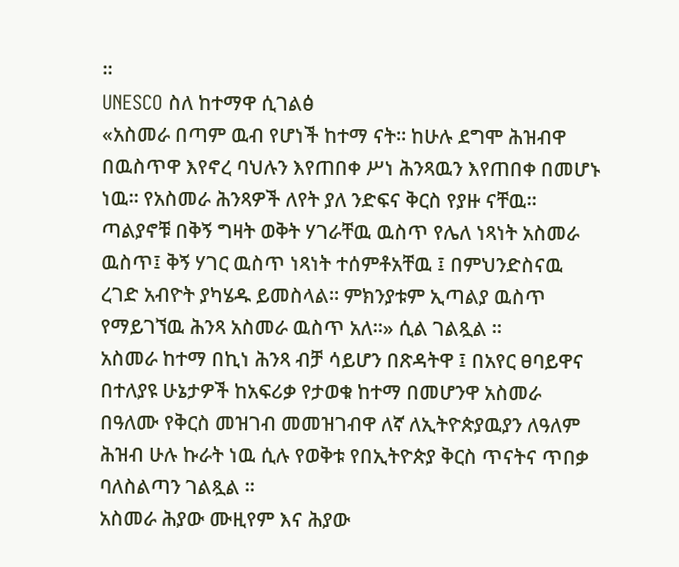።
UNESCO ስለ ከተማዋ ሲገልፅ
«አስመራ በጣም ዉብ የሆነች ከተማ ናት። ከሁሉ ደግሞ ሕዝብዋ በዉስጥዋ እየኖረ ባህሉን እየጠበቀ ሥነ ሕንጻዉን እየጠበቀ በመሆኑ ነዉ። የአስመራ ሕንጻዎች ለየት ያለ ንድፍና ቅርስ የያዙ ናቸዉ። ጣልያኖቹ በቅኝ ግዛት ወቅት ሃገራቸዉ ዉስጥ የሌለ ነጻነት አስመራ ዉስጥ፤ ቅኝ ሃገር ዉስጥ ነጻነት ተሰምቶአቸዉ ፤ በምህንድስናዉ ረገድ አብዮት ያካሄዱ ይመስላል። ምክንያቱም ኢጣልያ ዉስጥ የማይገኘዉ ሕንጻ አስመራ ዉስጥ አለ።» ሲል ገልጿል ።
አስመራ ከተማ በኪነ ሕንጻ ብቻ ሳይሆን በጽዳትዋ ፤ በአየር ፀባይዋና በተለያዩ ሁኔታዎች ከአፍሪቃ የታወቁ ከተማ በመሆንዋ አስመራ በዓለሙ የቅርስ መዝገብ መመዝገብዋ ለኛ ለኢትዮጵያዉያን ለዓለም ሕዝብ ሁሉ ኩራት ነዉ ሲሉ የወቅቱ የበኢትዮጵያ ቅርስ ጥናትና ጥበቃ ባለስልጣን ገልጿል ።
አስመራ ሕያው ሙዚየም እና ሕያው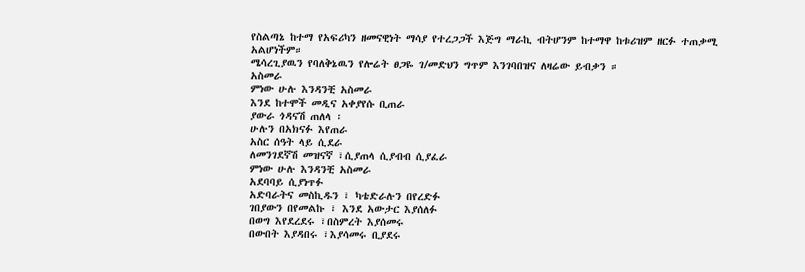የስልጣኔ ከተማ የአፍሪካን ዘመናዊነት ማሳያ የተረጋጋች እጅግ ማራኪ ብትሆንም ከተማዋ ከቱሪዝም ዘርፉ ተጠቃሚ አልሆነችም።
ሜሳረጊያዉን የባለቅኔዉን የሎሬት ፀጋዬ ገ/መድህን ግጥም እንገባበዝና ለዛሬው ይብቃን ።
አስመራ
ምነው ሁሉ እንዳንቺ አስመራ
እንደ ከተሞች መዲና አቀያየሱ ቢጠራ
ያውራ ጎዳናሽ ጠለላ ፡
ሁሉን በአክናፉ እየጠራ
አስር ሰዓት ላይ ሲደራ
ለመንገደኛሽ መዝናኛ ፣ሲያጠላ ሲያብብ ሲያፈራ
ምነው ሁሉ እንዳንቺ አስመራ
አደባባይ ሲያነጥፉ
አድባራትና መስኪዱን ፣ ካቴድራሉን በየረድፉ
ገበያውን በየመልኩ ፣ እንደ አውታር እያሰለፉ
በወግ እየደረደሩ ፣በስምረት እያሰመሩ
በውበት እያዳበሩ ፣እያሳመሩ ቢያደሩ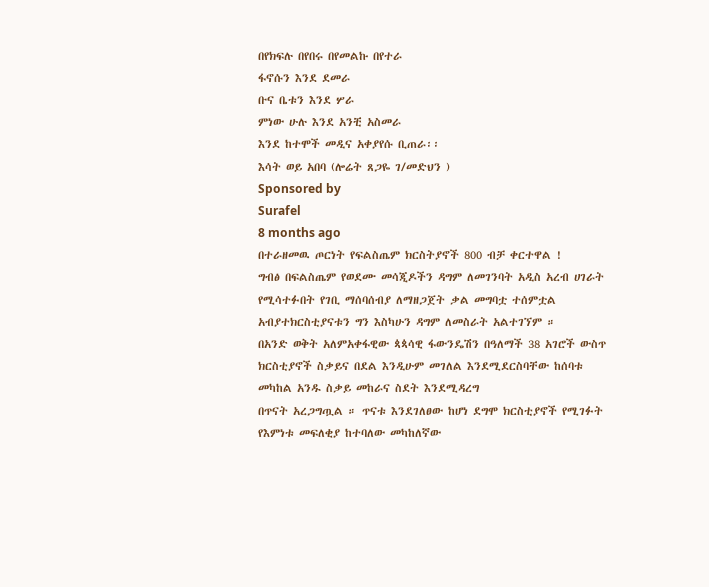በየክፍሉ በየበሩ በየመልኩ በየተራ
ፋኖሱን እንደ ደመራ
ቡና ቤቱን እንደ ሦራ
ምነው ሁሉ እንደ አንቺ አስመራ
እንደ ከተሞች መዲና አቀያየሱ ቢጠራ፡፡
እሳት ወይ አበባ (ሎሬት ጸጋዬ ገ/መድህን )
Sponsored by
Surafel
8 months ago
በተራዘመዉ ጦርነት የፍልስጤም ክርስትያኖች 800 ብቻ ቀርተዋል !
ግብፅ በፍልስጤም የወደሙ መሳጂዶችን ዳግም ለመገንባት አዲስ አረብ ሀገራት የሚሳተፉበት የገቢ ማሰባሰብያ ለማዘጋጀት ቃል መግባቷ ተሰምቷል አብያተክርስቲያናቱን ግን እስካሁን ዳግም ለመስራት አልተገኘም ።
በአንድ ወቅት አለምአቀፋዊው ጳጳሳዊ ፋውንዴሽን በዓለማች 38 አገሮች ውስጥ ክርስቲያኖች ስቃይና በደል እንዲሁም መገለል እንደሚደርስባቸው ከሰባቱ መካከል አንዱ ስቃይ መከራና ስደት እንደሚዳረግ
በጥናት አረጋግጧል ። ጥናቱ እንደገለፀው ከሆነ ደግሞ ክርስቲያኖች የሚገፉት የእምነቱ መፍለቂያ ከተባለው መካከለኛው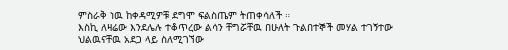ምስራቅ ነዉ ከቀዳሚዎቹ ደግሞ ፍልስጤም ትጠቀሳለች ።
እስኪ ለዛሬው እንደሌሉ ተቆጥረው ልሳን ቸግሯቸዉ በሁለት ጉልበተኞች መሃል ተገኝተው ህልዉናቸዉ አደጋ ላይ ስለሚገኘው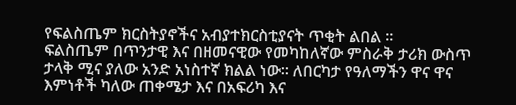የፍልስጤም ክርስትያኖችና አብያተክርስቲያናት ጥቂት ልበል ።
ፍልስጤም በጥንታዊ እና በዘመናዊው የመካከለኛው ምስራቅ ታሪክ ውስጥ ታላቅ ሚና ያለው አንድ አነስተኛ ክልል ነው። ለበርካታ የዓለማችን ዋና ዋና እምነቶች ካለው ጠቀሜታ እና በአፍሪካ እና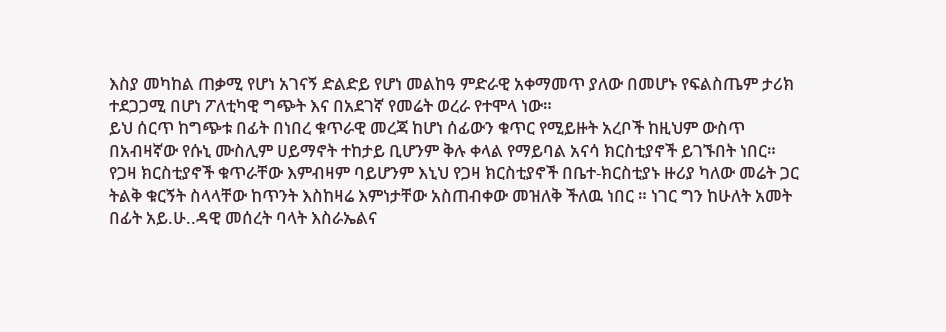እስያ መካከል ጠቃሚ የሆነ አገናኝ ድልድይ የሆነ መልከዓ ምድራዊ አቀማመጥ ያለው በመሆኑ የፍልስጤም ታሪክ ተደጋጋሚ በሆነ ፖለቲካዊ ግጭት እና በአደገኛ የመሬት ወረራ የተሞላ ነው።
ይህ ሰርጥ ከግጭቱ በፊት በነበረ ቁጥራዊ መረጃ ከሆነ ሰፊውን ቁጥር የሚይዙት አረቦች ከዚህም ውስጥ በአብዛኛው የሱኒ ሙስሊም ሀይማኖት ተከታይ ቢሆንም ቅሉ ቀላል የማይባል አናሳ ክርስቲያኖች ይገኙበት ነበር።
የጋዛ ክርስቲያኖች ቁጥራቸው እምብዛም ባይሆንም እኒህ የጋዛ ክርስቲያኖች በቤተ-ክርስቲያኑ ዙሪያ ካለው መሬት ጋር ትልቅ ቁርኝት ስላላቸው ከጥንት እስከዛሬ እምነታቸው አስጠብቀው መዝለቅ ችለዉ ነበር ። ነገር ግን ከሁለት አመት በፊት አይ.ሁ..ዳዊ መሰረት ባላት እስራኤልና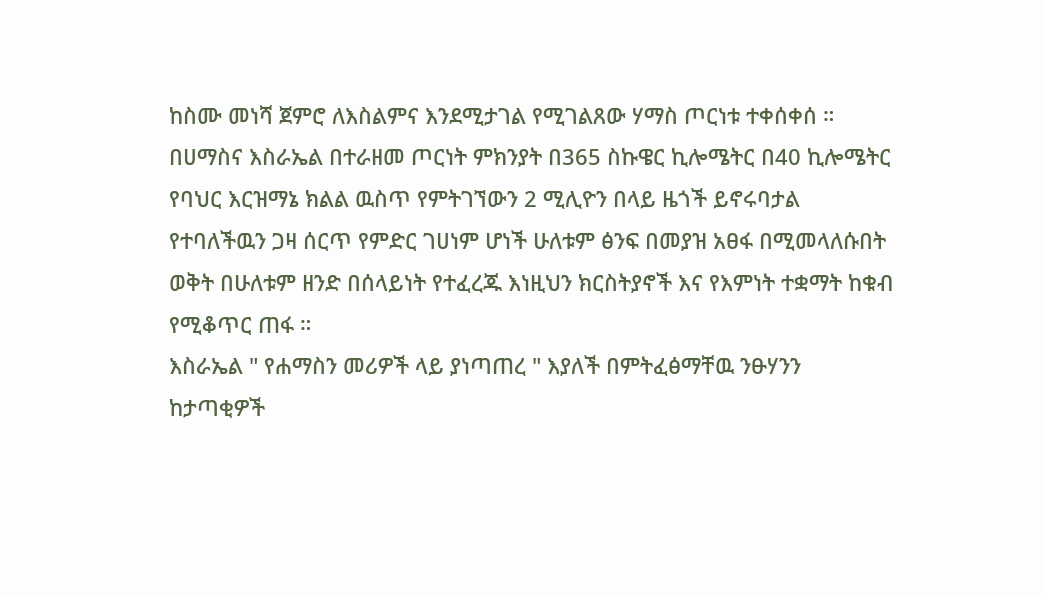ከስሙ መነሻ ጀምሮ ለእስልምና እንደሚታገል የሚገልጸው ሃማስ ጦርነቱ ተቀሰቀሰ ።
በሀማስና እስራኤል በተራዘመ ጦርነት ምክንያት በ365 ስኩዌር ኪሎሜትር በ40 ኪሎሜትር የባህር እርዝማኔ ክልል ዉስጥ የምትገኘውን 2 ሚሊዮን በላይ ዜጎች ይኖሩባታል የተባለችዉን ጋዛ ሰርጥ የምድር ገሀነም ሆነች ሁለቱም ፅንፍ በመያዝ አፀፋ በሚመላለሱበት ወቅት በሁለቱም ዘንድ በሰላይነት የተፈረጁ እነዚህን ክርስትያኖች እና የእምነት ተቋማት ከቁብ የሚቆጥር ጠፋ ።
እስራኤል " የሐማስን መሪዎች ላይ ያነጣጠረ " እያለች በምትፈፅማቸዉ ንፁሃንን ከታጣቂዎች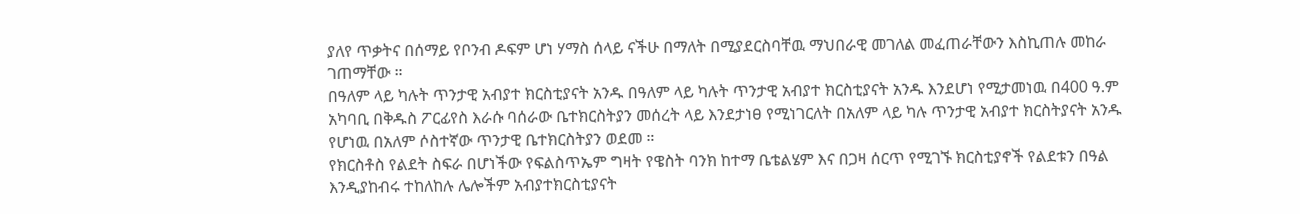ያለየ ጥቃትና በሰማይ የቦንብ ዶፍም ሆነ ሃማስ ሰላይ ናችሁ በማለት በሚያደርስባቸዉ ማህበራዊ መገለል መፈጠራቸውን እስኪጠሉ መከራ ገጠማቸው ።
በዓለም ላይ ካሉት ጥንታዊ አብያተ ክርስቲያናት አንዱ በዓለም ላይ ካሉት ጥንታዊ አብያተ ክርስቲያናት አንዱ እንደሆነ የሚታመነዉ በ400 ዓ.ም አካባቢ በቅዱስ ፖርፊየስ እራሱ ባሰራው ቤተክርስትያን መሰረት ላይ እንደታነፀ የሚነገርለት በአለም ላይ ካሉ ጥንታዊ አብያተ ክርስትያናት አንዱ የሆነዉ በአለም ሶስተኛው ጥንታዊ ቤተክርስትያን ወደመ ።
የክርስቶስ የልደት ስፍራ በሆነችው የፍልስጥኤም ግዛት የዌስት ባንክ ከተማ ቤቴልሄም እና በጋዛ ሰርጥ የሚገኙ ክርስቲያኖች የልደቱን በዓል እንዲያከብሩ ተከለከሉ ሌሎችም አብያተክርስቲያናት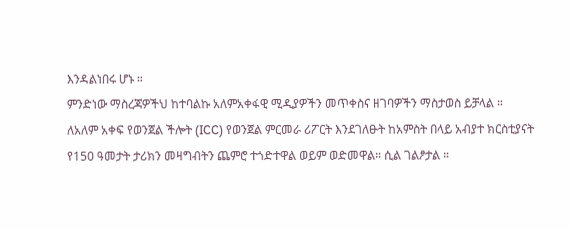እንዳልነበሩ ሆኑ ።
ምንድነው ማስረጃዎችህ ከተባልኩ አለምአቀፋዊ ሚዲያዎችን መጥቀስና ዘገባዎችን ማስታወስ ይቻላል ።
ለአለም አቀፍ የወንጀል ችሎት (ICC) የወንጀል ምርመራ ሪፖርት እንደገለፁት ከአምስት በላይ አብያተ ክርስቲያናት የ150 ዓመታት ታሪክን መዛግብትን ጨምሮ ተጎድተዋል ወይም ወድመዋል። ሲል ገልፆታል ።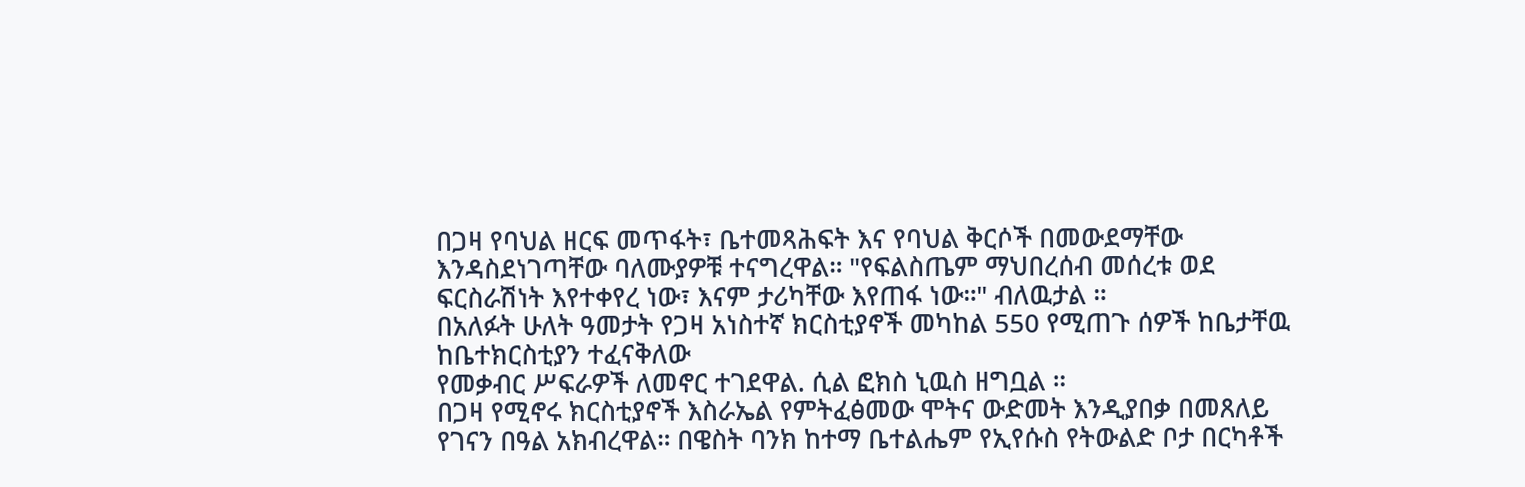በጋዛ የባህል ዘርፍ መጥፋት፣ ቤተመጻሕፍት እና የባህል ቅርሶች በመውደማቸው እንዳስደነገጣቸው ባለሙያዎቹ ተናግረዋል። "የፍልስጤም ማህበረሰብ መሰረቱ ወደ ፍርስራሽነት እየተቀየረ ነው፣ እናም ታሪካቸው እየጠፋ ነው።" ብለዉታል ።
በአለፉት ሁለት ዓመታት የጋዛ አነስተኛ ክርስቲያኖች መካከል 550 የሚጠጉ ሰዎች ከቤታቸዉ ከቤተክርስቲያን ተፈናቅለው
የመቃብር ሥፍራዎች ለመኖር ተገደዋል. ሲል ፎክስ ኒዉስ ዘግቧል ።
በጋዛ የሚኖሩ ክርስቲያኖች እስራኤል የምትፈፅመው ሞትና ውድመት እንዲያበቃ በመጸለይ የገናን በዓል አክብረዋል። በዌስት ባንክ ከተማ ቤተልሔም የኢየሱስ የትውልድ ቦታ በርካቶች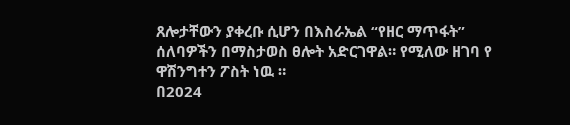ጸሎታቸውን ያቀረቡ ሲሆን በእስራኤል “የዘር ማጥፋት” ሰለባዎችን በማስታወስ ፀሎት አድርገዋል። የሚለው ዘገባ የ ዋሽንግተን ፖስት ነዉ ።
በ2024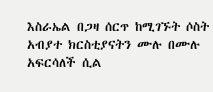እስራኤል በጋዛ ሰርጥ ከሚገኙት ሶስት አብያተ ክርስቲያናትን ሙሉ በሙሉ አፍርሳለች ሲል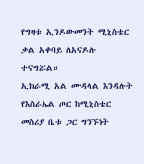የግዛቱ ኢንዶውመንት ሚኒስቴር ቃል አቀባይ ለአናዶሉ ተናግሯል።
ኢክራሚ አል ሙዳላል እንዳሉት የእስራኤል ጦር ከሚኒስቴር መስሪያ ቤቱ ጋር ግንኙነት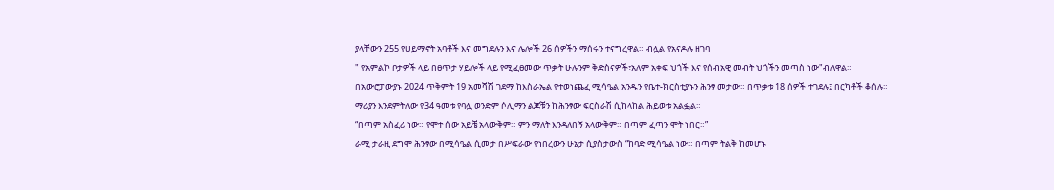ያላቸውን 255 የሀይማኖት አባቶች እና መግደሉን እና ሌሎች 26 ሰዎችን ማሰሩን ተናግረዋል። ብሏል የአናዶሉ ዘገባ
" የአምልኮ ቦታዎች ላይ በፀጥታ ሃይሎች ላይ የሚፈፀመው ጥቃት ሁሉንም ቅድስናዎች፣አለም አቀፍ ህጎች እና የሰብአዊ መብት ህጎችን መጣስ ነው"ብለዋል።
በአውሮፓውያኑ 2024 ጥቅምት 19 አመሻሽ ገደማ ከእስራኤል የተወነጨፈ ሚሳዔል አንዱን የቤተ-ክርስቲያኑን ሕንፃ መታው። በጥቃቱ 18 ሰዎች ተገደሉ፤ በርካቶች ቆሰሉ።
ማሪያን እንደምትለው የ34 ዓመቱ የባሏ ወንድም ሶሊማን ልጆቹን ከሕንፃው ፍርስራሽ ሲከላከል ሕይወቱ አልፏል።
“በጣም አስፈሪ ነው። የሞተ ሰው አይቼ አላውቅም። ምን ማለት እንዳለበኝ አላውቅም። በጣም ፈጣን ሞት ነበር።”
ራሚ ታራዚ ደግሞ ሕንፃው በሚሳዔል ሲመታ በሥፍራው የነበረውን ሁኔታ ሲያስታውስ “ከባድ ሚሳዔል ነው። በጣም ትልቅ ከመሆኑ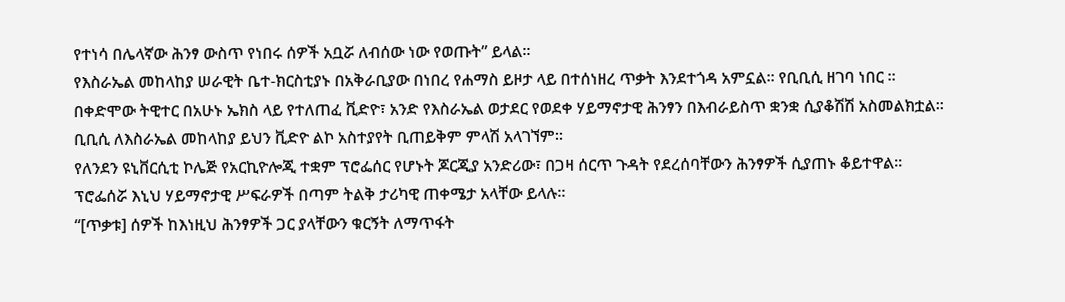የተነሳ በሌላኛው ሕንፃ ውስጥ የነበሩ ሰዎች አቧሯ ለብሰው ነው የወጡት” ይላል።
የእስራኤል መከላከያ ሠራዊት ቤተ-ክርስቲያኑ በአቅራቢያው በነበረ የሐማስ ይዞታ ላይ በተሰነዘረ ጥቃት እንደተጎዳ አምኗል። የቢቢሲ ዘገባ ነበር ።
በቀድሞው ትዊተር በአሁኑ ኤክስ ላይ የተለጠፈ ቪድዮ፣ አንድ የእስራኤል ወታደር የወደቀ ሃይማኖታዊ ሕንፃን በእብራይስጥ ቋንቋ ሲያቆሽሽ አስመልክቷል።
ቢቢሲ ለእስራኤል መከላከያ ይህን ቪድዮ ልኮ አስተያየት ቢጠይቅም ምላሽ አላገኘም።
የለንደን ዩኒቨርሲቲ ኮሌጅ የአርኪዮሎጂ ተቋም ፕሮፌሰር የሆኑት ጆርጂያ አንድሪው፣ በጋዛ ሰርጥ ጉዳት የደረሰባቸውን ሕንፃዎች ሲያጠኑ ቆይተዋል።
ፕሮፌሰሯ እኒህ ሃይማኖታዊ ሥፍራዎች በጣም ትልቅ ታሪካዊ ጠቀሜታ አላቸው ይላሉ።
“[ጥቃቱ] ሰዎች ከእነዚህ ሕንፃዎች ጋር ያላቸውን ቁርኝት ለማጥፋት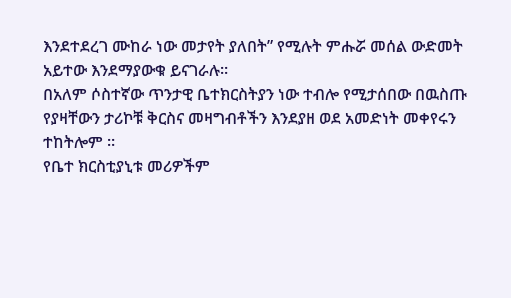እንደተደረገ ሙከራ ነው መታየት ያለበት” የሚሉት ምሑሯ መሰል ውድመት አይተው እንደማያውቁ ይናገራሉ።
በአለም ሶስተኛው ጥንታዊ ቤተክርስትያን ነው ተብሎ የሚታሰበው በዉስጡ የያዛቸውን ታሪኮቹ ቅርስና መዛግብቶችን እንደያዘ ወደ አመድነት መቀየሩን ተከትሎም ።
የቤተ ክርስቲያኒቱ መሪዎችም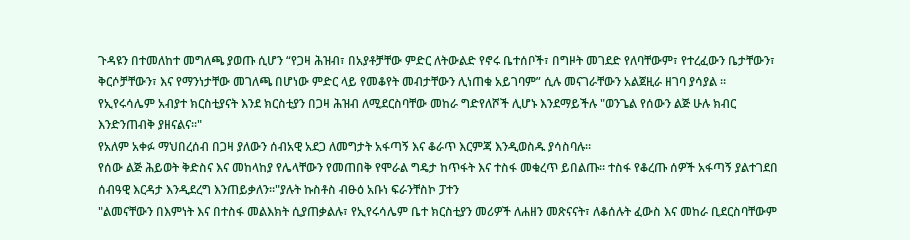ጉዳዩን በተመለከተ መግለጫ ያወጡ ሲሆን “የጋዛ ሕዝብ፣ በአያቶቻቸው ምድር ለትውልድ የኖሩ ቤተሰቦች፣ በግዞት መገደድ የለባቸውም፣ የተረፈውን ቤታቸውን፣ ቅርሶቻቸውን፣ እና የማንነታቸው መገለጫ በሆነው ምድር ላይ የመቆየት መብታቸውን ሊነጠቁ አይገባም” ሲሉ መናገራቸውን አልጀዚራ ዘገባ ያሳያል ።
የኢየሩሳሌም አብያተ ክርስቲያናት እንደ ክርስቲያን በጋዛ ሕዝብ ለሚደርስባቸው መከራ ግድየለሾች ሊሆኑ እንደማይችሉ "ወንጌል የሰውን ልጅ ሁሉ ክብር እንድንጠብቅ ያዘናልና።"
የአለም አቀፉ ማህበረሰብ በጋዛ ያለውን ሰብአዊ አደጋ ለመግታት አፋጣኝ እና ቆራጥ እርምጃ እንዲወስዱ ያሳስባሉ።
የሰው ልጅ ሕይወት ቅድስና እና መከላከያ የሌላቸውን የመጠበቅ የሞራል ግዴታ ከጥፋት እና ተስፋ መቁረጥ ይበልጡ። ተስፋ የቆረጡ ሰዎች አፋጣኝ ያልተገደበ ሰብዓዊ እርዳታ እንዲደረግ እንጠይቃለን።"ያሉት ኩስቶስ ብፁዕ አቡነ ፍራንቸስኮ ፓተን
"ልመናቸውን በእምነት እና በተስፋ መልእክት ሲያጠቃልሉ፣ የኢየሩሳሌም ቤተ ክርስቲያን መሪዎች ለሐዘን መጽናናት፣ ለቆሰሉት ፈውስ እና መከራ ቢደርስባቸውም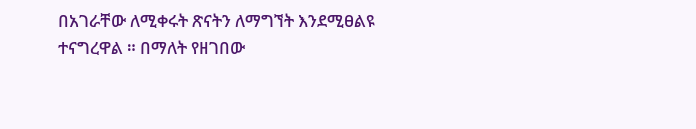በአገራቸው ለሚቀሩት ጽናትን ለማግኘት እንደሚፀልዩ ተናግረዋል ። በማለት የዘገበው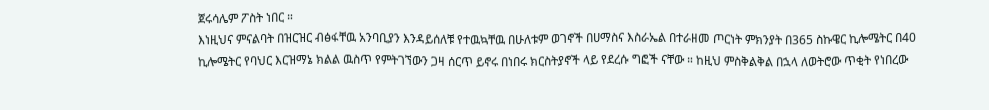ጀሩሳሌም ፖስት ነበር ።
እነዚህና ምናልባት በዝርዝር ብፅፋቸዉ አንባቢያን እንዳይሰለቹ የተዉኳቸዉ በሁለቱም ወገኖች በሀማስና እስራኤል በተራዘመ ጦርነት ምክንያት በ365 ስኩዌር ኪሎሜትር በ40 ኪሎሜትር የባህር እርዝማኔ ክልል ዉስጥ የምትገኘውን ጋዛ ሰርጥ ይኖሩ በነበሩ ክርስትያኖች ላይ የደረሱ ግፎች ናቸው ። ከዚህ ምስቅልቅል በኋላ ለወትሮው ጥቂት የነበረው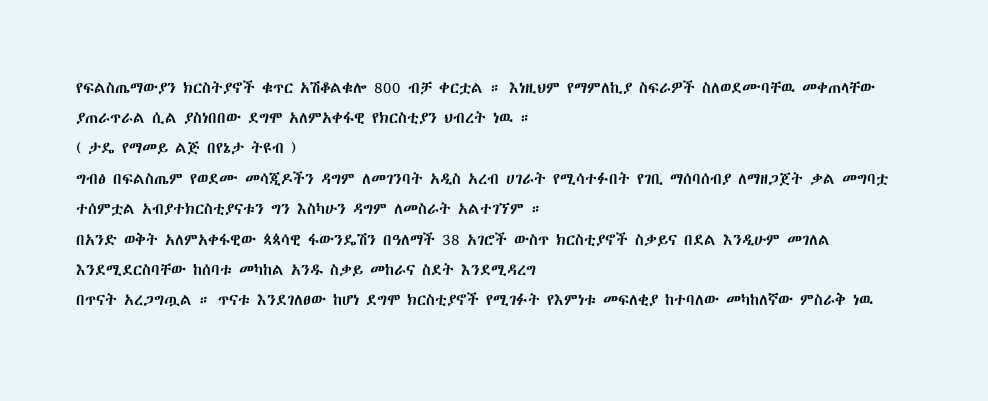የፍልስጤማውያን ክርስትያኖች ቁጥር አሽቆልቁሎ 800 ብቻ ቀርቷል ። እነዚህም የማምለኪያ ስፍራዎች ስለወደሙባቸዉ መቀጠላቸው ያጠራጥራል ሲል ያስነበበው ደግሞ አለምአቀፋዊ የክርስቲያን ህብረት ነዉ ።
( ታዴ የማመይ ልጅ በየኔታ ትዩብ )
ግብፅ በፍልስጤም የወደሙ መሳጂዶችን ዳግም ለመገንባት አዲስ አረብ ሀገራት የሚሳተፉበት የገቢ ማሰባሰብያ ለማዘጋጀት ቃል መግባቷ ተሰምቷል አብያተክርስቲያናቱን ግን እስካሁን ዳግም ለመስራት አልተገኘም ።
በአንድ ወቅት አለምአቀፋዊው ጳጳሳዊ ፋውንዴሽን በዓለማች 38 አገሮች ውስጥ ክርስቲያኖች ስቃይና በደል እንዲሁም መገለል እንደሚደርስባቸው ከሰባቱ መካከል አንዱ ስቃይ መከራና ስደት እንደሚዳረግ
በጥናት አረጋግጧል ። ጥናቱ እንደገለፀው ከሆነ ደግሞ ክርስቲያኖች የሚገፉት የእምነቱ መፍለቂያ ከተባለው መካከለኛው ምስራቅ ነዉ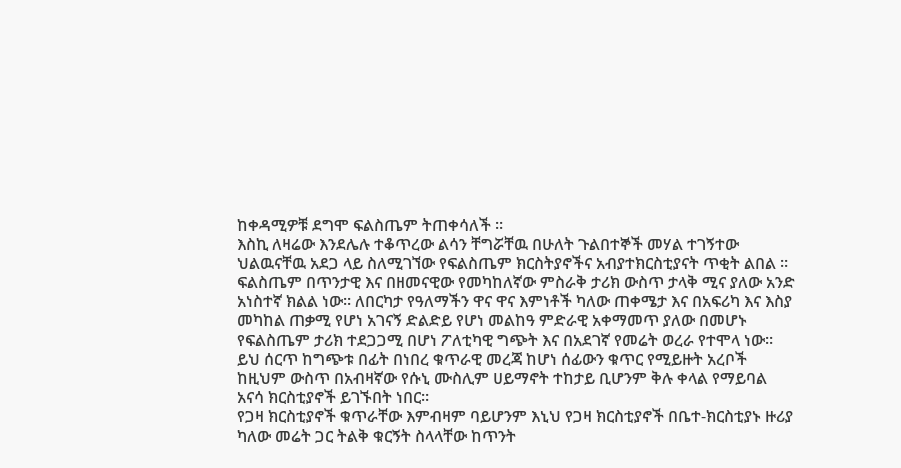ከቀዳሚዎቹ ደግሞ ፍልስጤም ትጠቀሳለች ።
እስኪ ለዛሬው እንደሌሉ ተቆጥረው ልሳን ቸግሯቸዉ በሁለት ጉልበተኞች መሃል ተገኝተው ህልዉናቸዉ አደጋ ላይ ስለሚገኘው የፍልስጤም ክርስትያኖችና አብያተክርስቲያናት ጥቂት ልበል ።
ፍልስጤም በጥንታዊ እና በዘመናዊው የመካከለኛው ምስራቅ ታሪክ ውስጥ ታላቅ ሚና ያለው አንድ አነስተኛ ክልል ነው። ለበርካታ የዓለማችን ዋና ዋና እምነቶች ካለው ጠቀሜታ እና በአፍሪካ እና እስያ መካከል ጠቃሚ የሆነ አገናኝ ድልድይ የሆነ መልከዓ ምድራዊ አቀማመጥ ያለው በመሆኑ የፍልስጤም ታሪክ ተደጋጋሚ በሆነ ፖለቲካዊ ግጭት እና በአደገኛ የመሬት ወረራ የተሞላ ነው።
ይህ ሰርጥ ከግጭቱ በፊት በነበረ ቁጥራዊ መረጃ ከሆነ ሰፊውን ቁጥር የሚይዙት አረቦች ከዚህም ውስጥ በአብዛኛው የሱኒ ሙስሊም ሀይማኖት ተከታይ ቢሆንም ቅሉ ቀላል የማይባል አናሳ ክርስቲያኖች ይገኙበት ነበር።
የጋዛ ክርስቲያኖች ቁጥራቸው እምብዛም ባይሆንም እኒህ የጋዛ ክርስቲያኖች በቤተ-ክርስቲያኑ ዙሪያ ካለው መሬት ጋር ትልቅ ቁርኝት ስላላቸው ከጥንት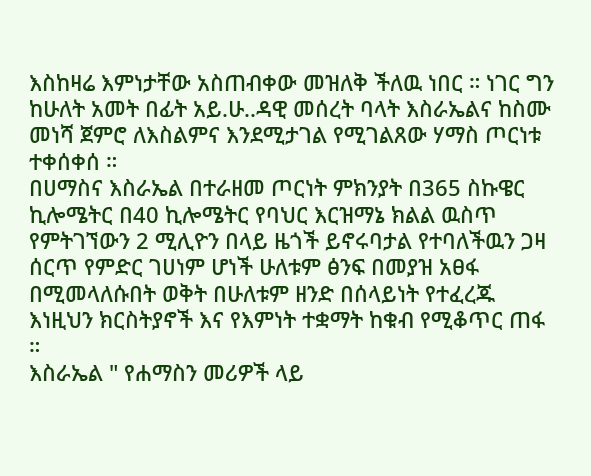እስከዛሬ እምነታቸው አስጠብቀው መዝለቅ ችለዉ ነበር ። ነገር ግን ከሁለት አመት በፊት አይ.ሁ..ዳዊ መሰረት ባላት እስራኤልና ከስሙ መነሻ ጀምሮ ለእስልምና እንደሚታገል የሚገልጸው ሃማስ ጦርነቱ ተቀሰቀሰ ።
በሀማስና እስራኤል በተራዘመ ጦርነት ምክንያት በ365 ስኩዌር ኪሎሜትር በ40 ኪሎሜትር የባህር እርዝማኔ ክልል ዉስጥ የምትገኘውን 2 ሚሊዮን በላይ ዜጎች ይኖሩባታል የተባለችዉን ጋዛ ሰርጥ የምድር ገሀነም ሆነች ሁለቱም ፅንፍ በመያዝ አፀፋ በሚመላለሱበት ወቅት በሁለቱም ዘንድ በሰላይነት የተፈረጁ እነዚህን ክርስትያኖች እና የእምነት ተቋማት ከቁብ የሚቆጥር ጠፋ ።
እስራኤል " የሐማስን መሪዎች ላይ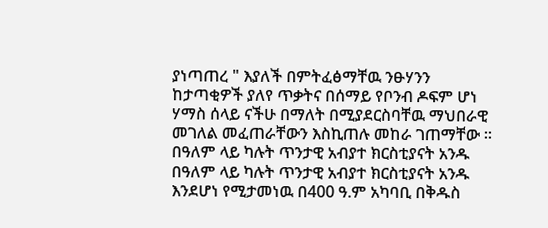ያነጣጠረ " እያለች በምትፈፅማቸዉ ንፁሃንን ከታጣቂዎች ያለየ ጥቃትና በሰማይ የቦንብ ዶፍም ሆነ ሃማስ ሰላይ ናችሁ በማለት በሚያደርስባቸዉ ማህበራዊ መገለል መፈጠራቸውን እስኪጠሉ መከራ ገጠማቸው ።
በዓለም ላይ ካሉት ጥንታዊ አብያተ ክርስቲያናት አንዱ በዓለም ላይ ካሉት ጥንታዊ አብያተ ክርስቲያናት አንዱ እንደሆነ የሚታመነዉ በ400 ዓ.ም አካባቢ በቅዱስ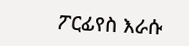ፖርፊየስ እራሱ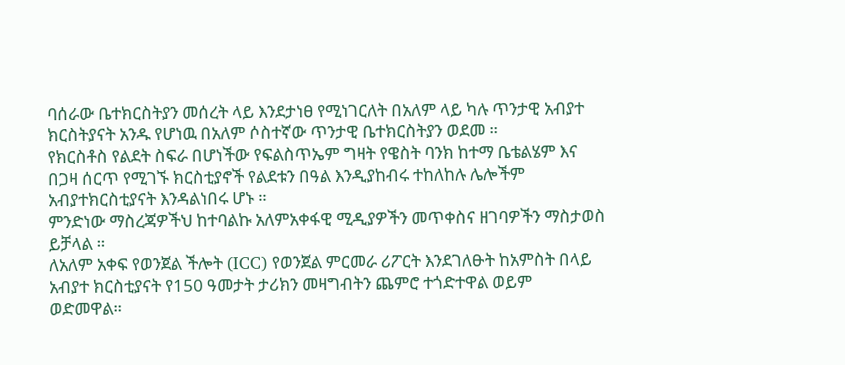ባሰራው ቤተክርስትያን መሰረት ላይ እንደታነፀ የሚነገርለት በአለም ላይ ካሉ ጥንታዊ አብያተ ክርስትያናት አንዱ የሆነዉ በአለም ሶስተኛው ጥንታዊ ቤተክርስትያን ወደመ ።
የክርስቶስ የልደት ስፍራ በሆነችው የፍልስጥኤም ግዛት የዌስት ባንክ ከተማ ቤቴልሄም እና በጋዛ ሰርጥ የሚገኙ ክርስቲያኖች የልደቱን በዓል እንዲያከብሩ ተከለከሉ ሌሎችም አብያተክርስቲያናት እንዳልነበሩ ሆኑ ።
ምንድነው ማስረጃዎችህ ከተባልኩ አለምአቀፋዊ ሚዲያዎችን መጥቀስና ዘገባዎችን ማስታወስ ይቻላል ።
ለአለም አቀፍ የወንጀል ችሎት (ICC) የወንጀል ምርመራ ሪፖርት እንደገለፁት ከአምስት በላይ አብያተ ክርስቲያናት የ150 ዓመታት ታሪክን መዛግብትን ጨምሮ ተጎድተዋል ወይም ወድመዋል።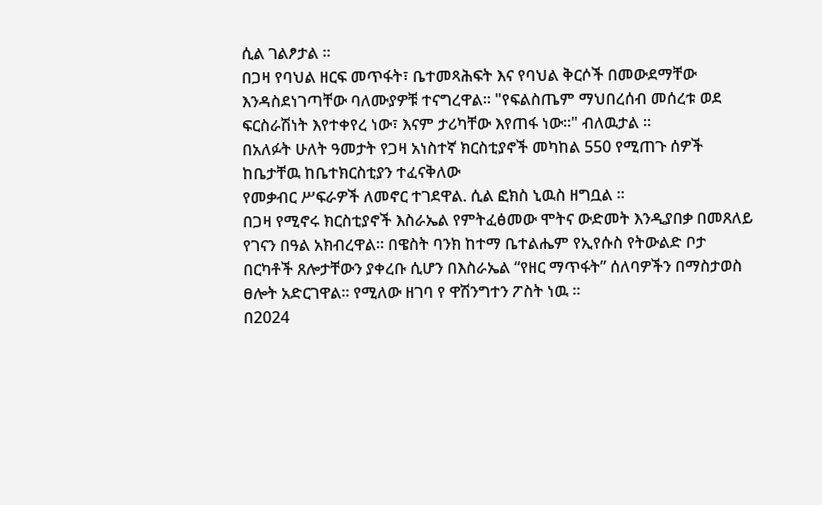ሲል ገልፆታል ።
በጋዛ የባህል ዘርፍ መጥፋት፣ ቤተመጻሕፍት እና የባህል ቅርሶች በመውደማቸው እንዳስደነገጣቸው ባለሙያዎቹ ተናግረዋል። "የፍልስጤም ማህበረሰብ መሰረቱ ወደ ፍርስራሽነት እየተቀየረ ነው፣ እናም ታሪካቸው እየጠፋ ነው።" ብለዉታል ።
በአለፉት ሁለት ዓመታት የጋዛ አነስተኛ ክርስቲያኖች መካከል 550 የሚጠጉ ሰዎች ከቤታቸዉ ከቤተክርስቲያን ተፈናቅለው
የመቃብር ሥፍራዎች ለመኖር ተገደዋል. ሲል ፎክስ ኒዉስ ዘግቧል ።
በጋዛ የሚኖሩ ክርስቲያኖች እስራኤል የምትፈፅመው ሞትና ውድመት እንዲያበቃ በመጸለይ የገናን በዓል አክብረዋል። በዌስት ባንክ ከተማ ቤተልሔም የኢየሱስ የትውልድ ቦታ በርካቶች ጸሎታቸውን ያቀረቡ ሲሆን በእስራኤል “የዘር ማጥፋት” ሰለባዎችን በማስታወስ ፀሎት አድርገዋል። የሚለው ዘገባ የ ዋሽንግተን ፖስት ነዉ ።
በ2024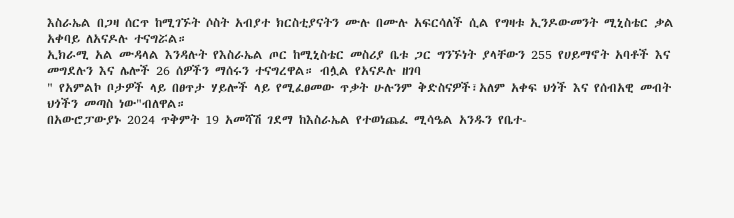እስራኤል በጋዛ ሰርጥ ከሚገኙት ሶስት አብያተ ክርስቲያናትን ሙሉ በሙሉ አፍርሳለች ሲል የግዛቱ ኢንዶውመንት ሚኒስቴር ቃል አቀባይ ለአናዶሉ ተናግሯል።
ኢክራሚ አል ሙዳላል እንዳሉት የእስራኤል ጦር ከሚኒስቴር መስሪያ ቤቱ ጋር ግንኙነት ያላቸውን 255 የሀይማኖት አባቶች እና መግደሉን እና ሌሎች 26 ሰዎችን ማሰሩን ተናግረዋል። ብሏል የአናዶሉ ዘገባ
" የአምልኮ ቦታዎች ላይ በፀጥታ ሃይሎች ላይ የሚፈፀመው ጥቃት ሁሉንም ቅድስናዎች፣አለም አቀፍ ህጎች እና የሰብአዊ መብት ህጎችን መጣስ ነው"ብለዋል።
በአውሮፓውያኑ 2024 ጥቅምት 19 አመሻሽ ገደማ ከእስራኤል የተወነጨፈ ሚሳዔል አንዱን የቤተ-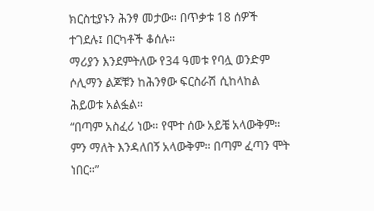ክርስቲያኑን ሕንፃ መታው። በጥቃቱ 18 ሰዎች ተገደሉ፤ በርካቶች ቆሰሉ።
ማሪያን እንደምትለው የ34 ዓመቱ የባሏ ወንድም ሶሊማን ልጆቹን ከሕንፃው ፍርስራሽ ሲከላከል ሕይወቱ አልፏል።
“በጣም አስፈሪ ነው። የሞተ ሰው አይቼ አላውቅም። ምን ማለት እንዳለበኝ አላውቅም። በጣም ፈጣን ሞት ነበር።”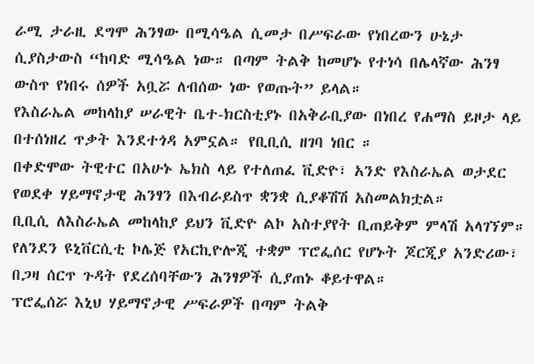ራሚ ታራዚ ደግሞ ሕንፃው በሚሳዔል ሲመታ በሥፍራው የነበረውን ሁኔታ ሲያስታውስ “ከባድ ሚሳዔል ነው። በጣም ትልቅ ከመሆኑ የተነሳ በሌላኛው ሕንፃ ውስጥ የነበሩ ሰዎች አቧሯ ለብሰው ነው የወጡት” ይላል።
የእስራኤል መከላከያ ሠራዊት ቤተ-ክርስቲያኑ በአቅራቢያው በነበረ የሐማስ ይዞታ ላይ በተሰነዘረ ጥቃት እንደተጎዳ አምኗል። የቢቢሲ ዘገባ ነበር ።
በቀድሞው ትዊተር በአሁኑ ኤክስ ላይ የተለጠፈ ቪድዮ፣ አንድ የእስራኤል ወታደር የወደቀ ሃይማኖታዊ ሕንፃን በእብራይስጥ ቋንቋ ሲያቆሽሽ አስመልክቷል።
ቢቢሲ ለእስራኤል መከላከያ ይህን ቪድዮ ልኮ አስተያየት ቢጠይቅም ምላሽ አላገኘም።
የለንደን ዩኒቨርሲቲ ኮሌጅ የአርኪዮሎጂ ተቋም ፕሮፌሰር የሆኑት ጆርጂያ አንድሪው፣ በጋዛ ሰርጥ ጉዳት የደረሰባቸውን ሕንፃዎች ሲያጠኑ ቆይተዋል።
ፕሮፌሰሯ እኒህ ሃይማኖታዊ ሥፍራዎች በጣም ትልቅ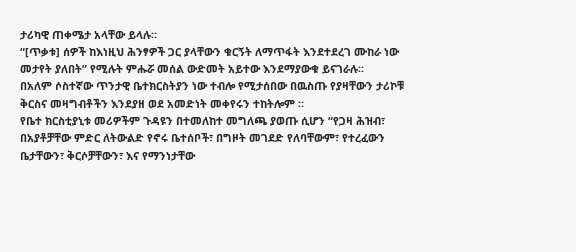ታሪካዊ ጠቀሜታ አላቸው ይላሉ።
“[ጥቃቱ] ሰዎች ከእነዚህ ሕንፃዎች ጋር ያላቸውን ቁርኝት ለማጥፋት እንደተደረገ ሙከራ ነው መታየት ያለበት” የሚሉት ምሑሯ መሰል ውድመት አይተው እንደማያውቁ ይናገራሉ።
በአለም ሶስተኛው ጥንታዊ ቤተክርስትያን ነው ተብሎ የሚታሰበው በዉስጡ የያዛቸውን ታሪኮቹ ቅርስና መዛግብቶችን እንደያዘ ወደ አመድነት መቀየሩን ተከትሎም ።
የቤተ ክርስቲያኒቱ መሪዎችም ጉዳዩን በተመለከተ መግለጫ ያወጡ ሲሆን “የጋዛ ሕዝብ፣ በአያቶቻቸው ምድር ለትውልድ የኖሩ ቤተሰቦች፣ በግዞት መገደድ የለባቸውም፣ የተረፈውን ቤታቸውን፣ ቅርሶቻቸውን፣ እና የማንነታቸው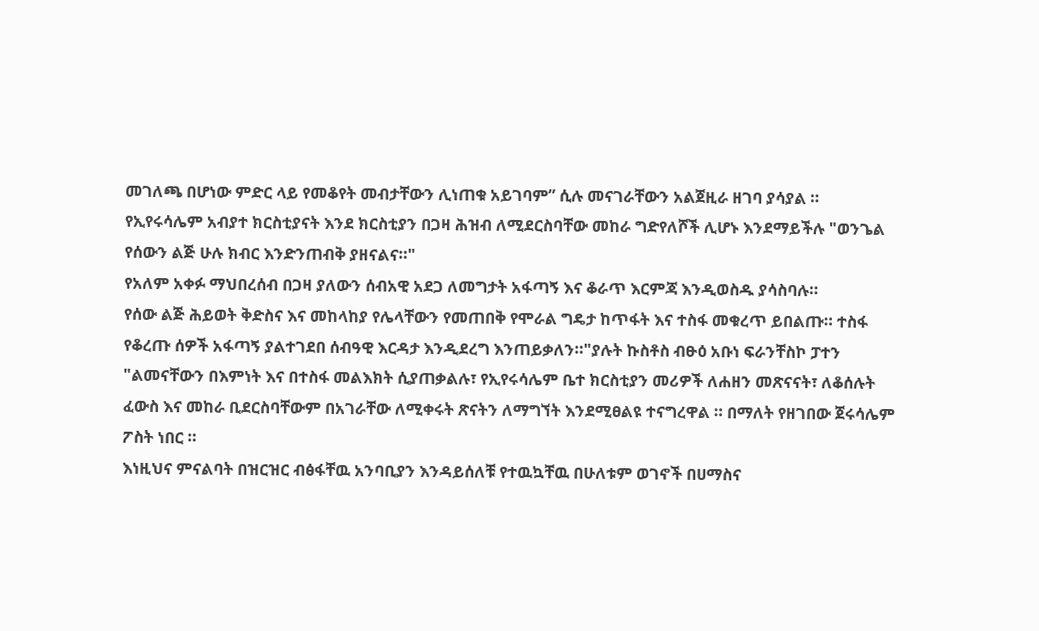መገለጫ በሆነው ምድር ላይ የመቆየት መብታቸውን ሊነጠቁ አይገባም” ሲሉ መናገራቸውን አልጀዚራ ዘገባ ያሳያል ።
የኢየሩሳሌም አብያተ ክርስቲያናት እንደ ክርስቲያን በጋዛ ሕዝብ ለሚደርስባቸው መከራ ግድየለሾች ሊሆኑ እንደማይችሉ "ወንጌል የሰውን ልጅ ሁሉ ክብር እንድንጠብቅ ያዘናልና።"
የአለም አቀፉ ማህበረሰብ በጋዛ ያለውን ሰብአዊ አደጋ ለመግታት አፋጣኝ እና ቆራጥ እርምጃ እንዲወስዱ ያሳስባሉ።
የሰው ልጅ ሕይወት ቅድስና እና መከላከያ የሌላቸውን የመጠበቅ የሞራል ግዴታ ከጥፋት እና ተስፋ መቁረጥ ይበልጡ። ተስፋ የቆረጡ ሰዎች አፋጣኝ ያልተገደበ ሰብዓዊ እርዳታ እንዲደረግ እንጠይቃለን።"ያሉት ኩስቶስ ብፁዕ አቡነ ፍራንቸስኮ ፓተን
"ልመናቸውን በእምነት እና በተስፋ መልእክት ሲያጠቃልሉ፣ የኢየሩሳሌም ቤተ ክርስቲያን መሪዎች ለሐዘን መጽናናት፣ ለቆሰሉት ፈውስ እና መከራ ቢደርስባቸውም በአገራቸው ለሚቀሩት ጽናትን ለማግኘት እንደሚፀልዩ ተናግረዋል ። በማለት የዘገበው ጀሩሳሌም ፖስት ነበር ።
እነዚህና ምናልባት በዝርዝር ብፅፋቸዉ አንባቢያን እንዳይሰለቹ የተዉኳቸዉ በሁለቱም ወገኖች በሀማስና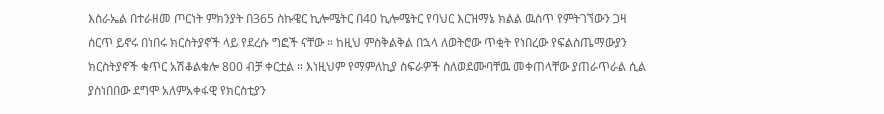እስራኤል በተራዘመ ጦርነት ምክንያት በ365 ስኩዌር ኪሎሜትር በ40 ኪሎሜትር የባህር እርዝማኔ ክልል ዉስጥ የምትገኘውን ጋዛ ሰርጥ ይኖሩ በነበሩ ክርስትያኖች ላይ የደረሱ ግፎች ናቸው ። ከዚህ ምስቅልቅል በኋላ ለወትሮው ጥቂት የነበረው የፍልስጤማውያን ክርስትያኖች ቁጥር አሽቆልቁሎ 800 ብቻ ቀርቷል ። እነዚህም የማምለኪያ ስፍራዎች ስለወደሙባቸዉ መቀጠላቸው ያጠራጥራል ሲል ያስነበበው ደግሞ አለምአቀፋዊ የክርስቲያን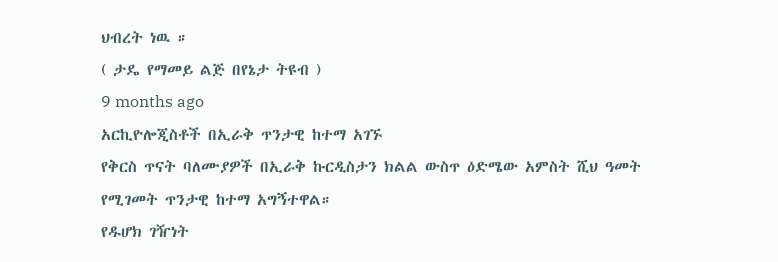ህብረት ነዉ ።
( ታዴ የማመይ ልጅ በየኔታ ትዩብ )
9 months ago
አርኪዮሎጂስቶች በኢራቅ ጥንታዊ ከተማ አገኙ
የቅርስ ጥናት ባለሙያዎች በኢራቅ ኩርዲስታን ክልል ውስጥ ዕድሜው አምስት ሺህ ዓመት የሚገመት ጥንታዊ ከተማ አግኝተዋል።
የዱሆክ ገዥነት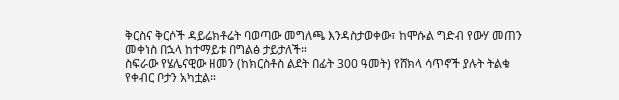ቅርስና ቅርሶች ዳይሬክቶሬት ባወጣው መግለጫ እንዳስታወቀው፣ ከሞሱል ግድብ የውሃ መጠን መቀነስ በኋላ ከተማይቱ በግልፅ ታይታለች።
ስፍራው የሄሌናዊው ዘመን (ከክርስቶስ ልደት በፊት 300 ዓመት) የሸክላ ሳጥኖች ያሉት ትልቁ የቀብር ቦታን አካቷል።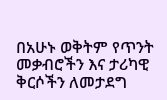በአሁኑ ወቅትም የጥንት መቃብሮችን እና ታሪካዊ ቅርሶችን ለመታደግ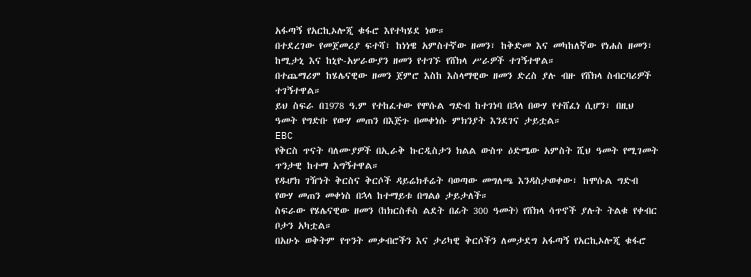አፋጣኝ የአርኪኦሎጂ ቁፋሮ እየተካሄደ ነው።
በተደረገው የመጀመሪያ ፍተሻ፣ ከነነዌ አምስተኛው ዘመን፣ ከቅድመ እና መካከለኛው የነሐስ ዘመን፣ ከሚታኒ እና ከኒዮ-አሦራውያን ዘመን የተገኙ የሸክላ ሥራዎች ተገኝተዋል።
በተጨማሪም ከሄሌናዊው ዘመን ጀምሮ እስከ እስላማዊው ዘመን ድረስ ያሉ ብዙ የሸክላ ስብርባሪዎች ተገኝተዋል።
ይህ ስፍራ በ1978 ዓ.ም የተከፈተው የሞሱል ግድብ ከተገነባ በኋላ በውሃ የተሸፈነ ሲሆን፣ በዚህ ዓመት የግድቡ የውሃ መጠን በእጅጉ በመቀነሱ ምክንያት እንደገና ታይቷል።
EBC
የቅርስ ጥናት ባለሙያዎች በኢራቅ ኩርዲስታን ክልል ውስጥ ዕድሜው አምስት ሺህ ዓመት የሚገመት ጥንታዊ ከተማ አግኝተዋል።
የዱሆክ ገዥነት ቅርስና ቅርሶች ዳይሬክቶሬት ባወጣው መግለጫ እንዳስታወቀው፣ ከሞሱል ግድብ የውሃ መጠን መቀነስ በኋላ ከተማይቱ በግልፅ ታይታለች።
ስፍራው የሄሌናዊው ዘመን (ከክርስቶስ ልደት በፊት 300 ዓመት) የሸክላ ሳጥኖች ያሉት ትልቁ የቀብር ቦታን አካቷል።
በአሁኑ ወቅትም የጥንት መቃብሮችን እና ታሪካዊ ቅርሶችን ለመታደግ አፋጣኝ የአርኪኦሎጂ ቁፋሮ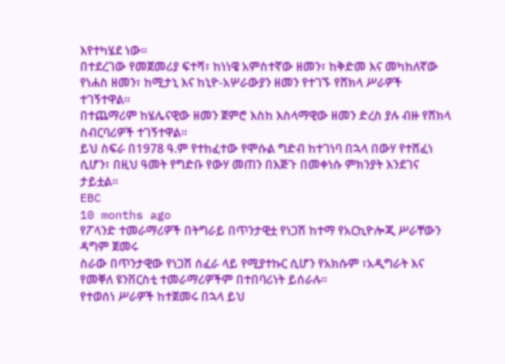እየተካሄደ ነው።
በተደረገው የመጀመሪያ ፍተሻ፣ ከነነዌ አምስተኛው ዘመን፣ ከቅድመ እና መካከለኛው የነሐስ ዘመን፣ ከሚታኒ እና ከኒዮ-አሦራውያን ዘመን የተገኙ የሸክላ ሥራዎች ተገኝተዋል።
በተጨማሪም ከሄሌናዊው ዘመን ጀምሮ እስከ እስላማዊው ዘመን ድረስ ያሉ ብዙ የሸክላ ስብርባሪዎች ተገኝተዋል።
ይህ ስፍራ በ1978 ዓ.ም የተከፈተው የሞሱል ግድብ ከተገነባ በኋላ በውሃ የተሸፈነ ሲሆን፣ በዚህ ዓመት የግድቡ የውሃ መጠን በእጅጉ በመቀነሱ ምክንያት እንደገና ታይቷል።
EBC
10 months ago
የፖላንድ ተመራማሪዎች በትግራይ በጥንታዊቷ የነጋሽ ከተማ የአርኪዮሎጂ ሥራቸውን ዳግም ጀመሩ
ስራው በጥንታዊው የነጋሽ ሰፈራ ላይ የሚያተኩር ሲሆን የአክሱም ፣አዲግራት እና የመቐለ ዩንቨርስቲ ተመራማሪዎችም በተበባሪነት ይሰራሉ።
የተወሰነ ሥራዎች ከተጀመሩ በኋላ ይህ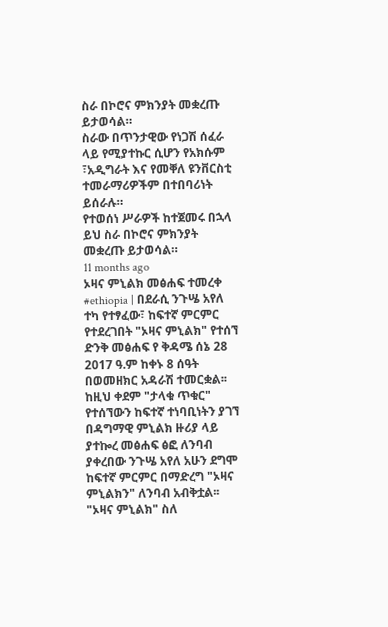ስራ በኮሮና ምክንያት መቋረጡ ይታወሳል።
ስራው በጥንታዊው የነጋሽ ሰፈራ ላይ የሚያተኩር ሲሆን የአክሱም ፣አዲግራት እና የመቐለ ዩንቨርስቲ ተመራማሪዎችም በተበባሪነት ይሰራሉ።
የተወሰነ ሥራዎች ከተጀመሩ በኋላ ይህ ስራ በኮሮና ምክንያት መቋረጡ ይታወሳል።
11 months ago
ኦዛና ምኒልክ መፅሐፍ ተመረቀ
#ethiopia | በደራሲ ንጉሤ አየለ ተካ የተፃፈው፣ ከፍተኛ ምርምር የተደረገበት "ኦዛና ምኒልክ" የተሰኘ ድንቅ መፅሐፍ የ ቅዳሜ ሰኔ 28 2017 ዓ.ም ከቀኑ 8 ሰዓት በወመዘክር አዳራሽ ተመርቋል፡፡
ከዚህ ቀደም "ታላቁ ጥቁር" የተሰኘውን ከፍተኛ ተነባቢነትን ያገኘ በዳግማዊ ምኒልክ ዙሪያ ላይ ያተኰረ መፅሐፍ ፅፎ ለንባብ ያቀረበው ንጉሤ አየለ አሁን ደግሞ ከፍተኛ ምርምር በማድረግ "ኦዛና ምኒልክን" ለንባብ አብቅቷል፡፡
"ኦዛና ምኒልክ" ስለ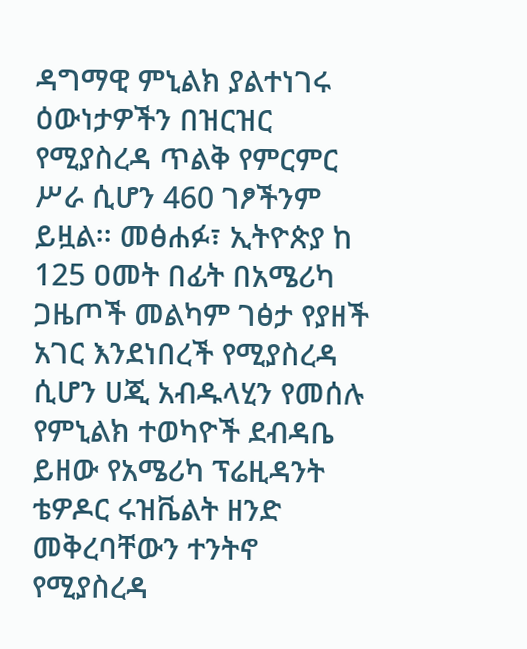ዳግማዊ ምኒልክ ያልተነገሩ ዕውነታዎችን በዝርዝር የሚያስረዳ ጥልቅ የምርምር ሥራ ሲሆን 460 ገፆችንም ይዟል፡፡ መፅሐፉ፣ ኢትዮጵያ ከ 125 ዐመት በፊት በአሜሪካ ጋዜጦች መልካም ገፅታ የያዘች አገር እንደነበረች የሚያስረዳ ሲሆን ሀጂ አብዱላሂን የመሰሉ የምኒልክ ተወካዮች ደብዳቤ ይዘው የአሜሪካ ፕሬዚዳንት ቴዎዶር ሩዝቬልት ዘንድ መቅረባቸውን ተንትኖ የሚያስረዳ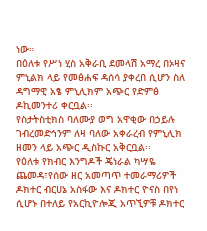ነው።
በዕለቱ የሥነ ሂስ አቅራቢ ደመላሽ አማረ በኦዛና ምኒልክ ላይ የመፅሐፍ ዳሰሳ ያቀረበ ሲሆን ስለ ዳግማዊ አፄ ምኒሊክም አጭር የድምፅ ዶኪመንተሪ ቀርቧል፡፡
የስታትስቲክስ ባለሙያ ወግ አዋቂው በኃይሉ ገብረመድኅንም ለዛ ባለው አቀራረብ የምኒሊክ ዘመን ላይ አጭር ዲስኩር አቅርቧል፡፡
የዕለቱ የክብር እንግዶች ጄነራል ካሣዬ ጨመዳ፣የሰው ዘር አመጣጥ ተመራማሪዎች ዶክተር ብርሀኔ አስፋው እና ዶክተር ዮናስ በየነ ሲሆኑ በተለይ የአርኪዮሎጂ አጥኚዎቹ ዶክተር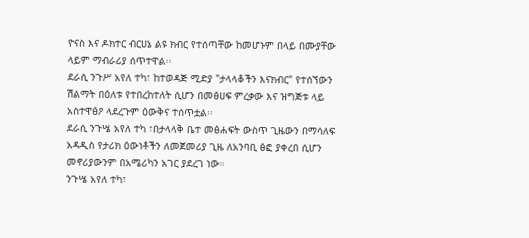ዮናስ እና ዶክተር ብርሀኔ ልዩ ክብር የተሰጣቸው ከመሆኑም በላይ በሙያቸው ላይም ማብራሪያ ሰጥተዋል፡፡
ደራሲ ንጉሥ አየለ ተካ፣ ከተወዳጅ ሚድያ "ታላላቆችን እናክብር" የተሰኘውን ሽልማት በዕለቱ የተበረከተለት ሲሆን በመፅሀፍ ምረቃው እና ዝግጅቱ ላይ አስተዋፅዖ ላደረጉም ዕውቅና ተሰጥቷል፡፡
ደራሲ ንጉሤ አየለ ተካ ፣በታላላቅ ቤተ መፅሐፍት ውስጥ ጊዜውን በማሳለፍ አዳዲስ የታሪክ ዕውነቶችን ለመጀመሪያ ጊዜ ለአንባቢ ፅፎ ያቀረበ ሲሆን መኖሪያውንም በአሜሪካን አገር ያደረገ ነው።
ንጉሤ አየለ ተካ፣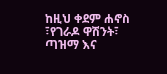ከዚህ ቀደም ሐኖስ ፣የገራዶ ዋሽንት፣ ጣዝማ እና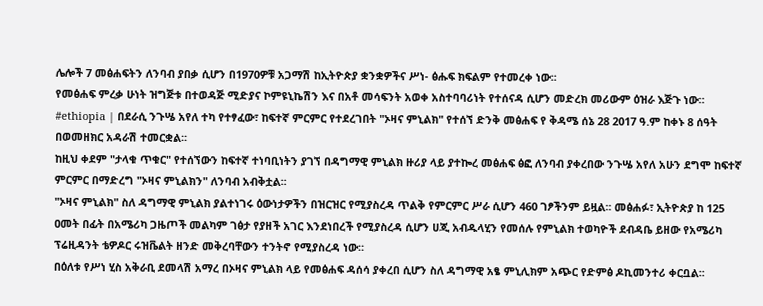ሌሎች 7 መፅሐፍትን ለንባብ ያበቃ ሲሆን በ1970ዎቹ አጋማሽ ከኢትዮጵያ ቋንቋዎችና ሥነ- ፅሑፍ ክፍልም የተመረቀ ነው፡፡
የመፅሐፍ ምረቃ ሁነት ዝግጅቱ በተወዳጅ ሚድያና ኮምዩኒኬሽን እና በአቶ መሳፍንት አወቀ አስተባባሪነት የተሰናዳ ሲሆን መድረክ መሪውም ዕዝራ እጅጉ ነው።
#ethiopia | በደራሲ ንጉሤ አየለ ተካ የተፃፈው፣ ከፍተኛ ምርምር የተደረገበት "ኦዛና ምኒልክ" የተሰኘ ድንቅ መፅሐፍ የ ቅዳሜ ሰኔ 28 2017 ዓ.ም ከቀኑ 8 ሰዓት በወመዘክር አዳራሽ ተመርቋል፡፡
ከዚህ ቀደም "ታላቁ ጥቁር" የተሰኘውን ከፍተኛ ተነባቢነትን ያገኘ በዳግማዊ ምኒልክ ዙሪያ ላይ ያተኰረ መፅሐፍ ፅፎ ለንባብ ያቀረበው ንጉሤ አየለ አሁን ደግሞ ከፍተኛ ምርምር በማድረግ "ኦዛና ምኒልክን" ለንባብ አብቅቷል፡፡
"ኦዛና ምኒልክ" ስለ ዳግማዊ ምኒልክ ያልተነገሩ ዕውነታዎችን በዝርዝር የሚያስረዳ ጥልቅ የምርምር ሥራ ሲሆን 460 ገፆችንም ይዟል፡፡ መፅሐፉ፣ ኢትዮጵያ ከ 125 ዐመት በፊት በአሜሪካ ጋዜጦች መልካም ገፅታ የያዘች አገር እንደነበረች የሚያስረዳ ሲሆን ሀጂ አብዱላሂን የመሰሉ የምኒልክ ተወካዮች ደብዳቤ ይዘው የአሜሪካ ፕሬዚዳንት ቴዎዶር ሩዝቬልት ዘንድ መቅረባቸውን ተንትኖ የሚያስረዳ ነው።
በዕለቱ የሥነ ሂስ አቅራቢ ደመላሽ አማረ በኦዛና ምኒልክ ላይ የመፅሐፍ ዳሰሳ ያቀረበ ሲሆን ስለ ዳግማዊ አፄ ምኒሊክም አጭር የድምፅ ዶኪመንተሪ ቀርቧል፡፡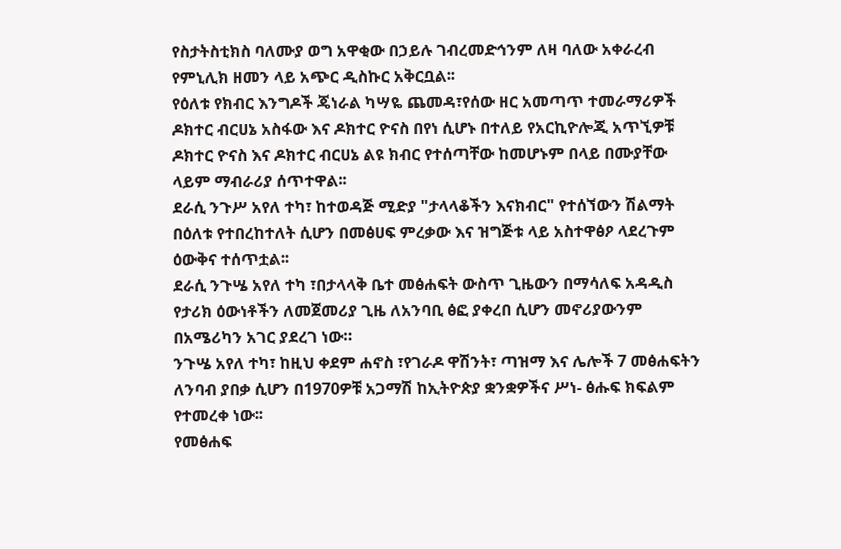የስታትስቲክስ ባለሙያ ወግ አዋቂው በኃይሉ ገብረመድኅንም ለዛ ባለው አቀራረብ የምኒሊክ ዘመን ላይ አጭር ዲስኩር አቅርቧል፡፡
የዕለቱ የክብር እንግዶች ጄነራል ካሣዬ ጨመዳ፣የሰው ዘር አመጣጥ ተመራማሪዎች ዶክተር ብርሀኔ አስፋው እና ዶክተር ዮናስ በየነ ሲሆኑ በተለይ የአርኪዮሎጂ አጥኚዎቹ ዶክተር ዮናስ እና ዶክተር ብርሀኔ ልዩ ክብር የተሰጣቸው ከመሆኑም በላይ በሙያቸው ላይም ማብራሪያ ሰጥተዋል፡፡
ደራሲ ንጉሥ አየለ ተካ፣ ከተወዳጅ ሚድያ "ታላላቆችን እናክብር" የተሰኘውን ሽልማት በዕለቱ የተበረከተለት ሲሆን በመፅሀፍ ምረቃው እና ዝግጅቱ ላይ አስተዋፅዖ ላደረጉም ዕውቅና ተሰጥቷል፡፡
ደራሲ ንጉሤ አየለ ተካ ፣በታላላቅ ቤተ መፅሐፍት ውስጥ ጊዜውን በማሳለፍ አዳዲስ የታሪክ ዕውነቶችን ለመጀመሪያ ጊዜ ለአንባቢ ፅፎ ያቀረበ ሲሆን መኖሪያውንም በአሜሪካን አገር ያደረገ ነው።
ንጉሤ አየለ ተካ፣ ከዚህ ቀደም ሐኖስ ፣የገራዶ ዋሽንት፣ ጣዝማ እና ሌሎች 7 መፅሐፍትን ለንባብ ያበቃ ሲሆን በ1970ዎቹ አጋማሽ ከኢትዮጵያ ቋንቋዎችና ሥነ- ፅሑፍ ክፍልም የተመረቀ ነው፡፡
የመፅሐፍ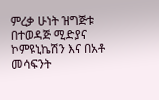ምረቃ ሁነት ዝግጅቱ በተወዳጅ ሚድያና ኮምዩኒኬሽን እና በአቶ መሳፍንት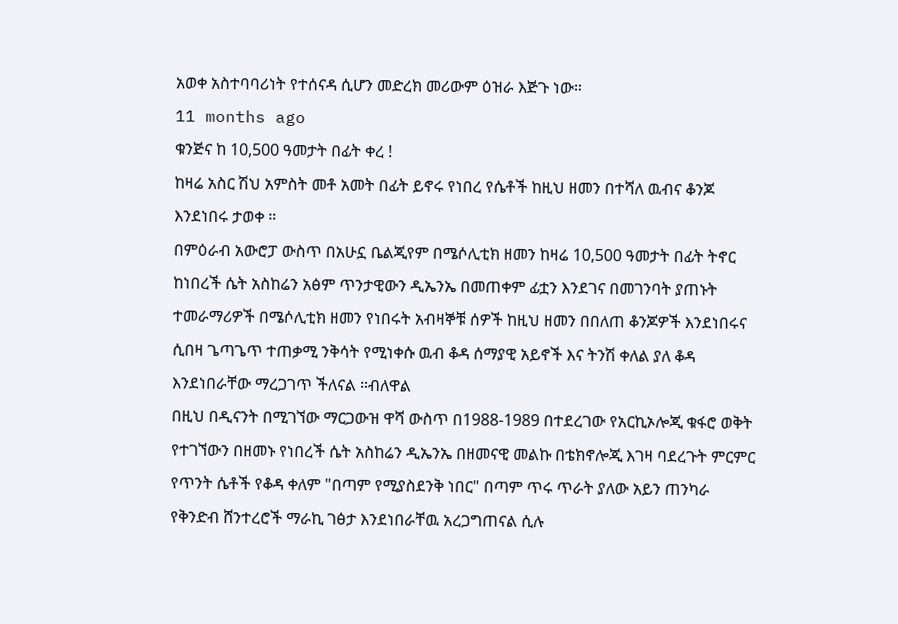አወቀ አስተባባሪነት የተሰናዳ ሲሆን መድረክ መሪውም ዕዝራ እጅጉ ነው።
11 months ago
ቁንጅና ከ 10,500 ዓመታት በፊት ቀረ !
ከዛሬ አስር ሽህ አምስት መቶ አመት በፊት ይኖሩ የነበረ የሴቶች ከዚህ ዘመን በተሻለ ዉብና ቆንጆ እንደነበሩ ታወቀ ።
በምዕራብ አውሮፓ ውስጥ በአሁኗ ቤልጂየም በሜሶሊቲክ ዘመን ከዛሬ 10,500 ዓመታት በፊት ትኖር ከነበረች ሴት አስከሬን አፅም ጥንታዊውን ዲኤንኤ በመጠቀም ፊቷን እንደገና በመገንባት ያጠኑት ተመራማሪዎች በሜሶሊቲክ ዘመን የነበሩት አብዛኞቹ ሰዎች ከዚህ ዘመን በበለጠ ቆንጆዎች እንደነበሩና ሲበዛ ጌጣጌጥ ተጠቃሚ ንቅሳት የሚነቀሱ ዉብ ቆዳ ሰማያዊ አይኖች እና ትንሽ ቀለል ያለ ቆዳ እንደነበራቸው ማረጋገጥ ችለናል ።ብለዋል
በዚህ በዲናንት በሚገኘው ማርጋውዝ ዋሻ ውስጥ በ1988-1989 በተደረገው የአርኪኦሎጂ ቁፋሮ ወቅት
የተገኘውን በዘመኑ የነበረች ሴት አስከሬን ዲኤንኤ በዘመናዊ መልኩ በቴክኖሎጂ እገዛ ባደረጉት ምርምር የጥንት ሴቶች የቆዳ ቀለም "በጣም የሚያስደንቅ ነበር" በጣም ጥሩ ጥራት ያለው አይን ጠንካራ የቅንድብ ሸንተረሮች ማራኪ ገፅታ እንደነበራቸዉ አረጋግጠናል ሲሉ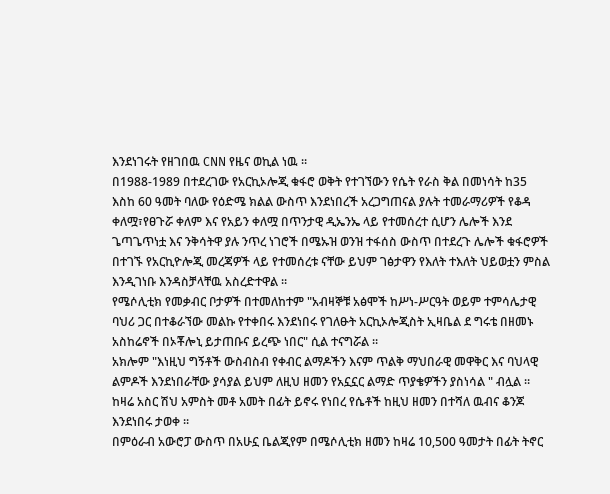እንደነገሩት የዘገበዉ CNN የዜና ወኪል ነዉ ።
በ1988-1989 በተደረገው የአርኪኦሎጂ ቁፋሮ ወቅት የተገኘውን የሴት የራስ ቅል በመነሳት ከ35 እስከ 60 ዓመት ባለው የዕድሜ ክልል ውስጥ እንደነበረች አረጋግጠናል ያሉት ተመራማሪዎች የቆዳ ቀለሟ፣የፀጉሯ ቀለም እና የአይን ቀለሟ በጥንታዊ ዲኤንኤ ላይ የተመሰረተ ሲሆን ሌሎች እንደ ጌጣጌጥነቷ እና ንቅሳትዋ ያሉ ንጥረ ነገሮች በሜኡዝ ወንዝ ተፋሰስ ውስጥ በተደረጉ ሌሎች ቁፋሮዎች በተገኙ የአርኪዮሎጂ መረጃዎች ላይ የተመሰረቱ ናቸው ይህም ገፅታዋን የእለት ተእለት ህይወቷን ምስል እንዲገነቡ እንዳስቻላቸዉ አስረድተዋል ።
የሜሶሊቲክ የመቃብር ቦታዎች በተመለከተም "አብዛኞቹ አፅሞች ከሥነ-ሥርዓት ወይም ተምሳሌታዊ ባህሪ ጋር በተቆራኘው መልኩ የተቀበሩ እንደነበሩ የገለፁት አርኪኦሎጂስት ኢዛቤል ደ ግሩቴ በዘመኑ አስከሬኖች በኦቾሎኒ ይታጠቡና ይረጭ ነበር" ሲል ተናግሯል ።
አክሎም "እነዚህ ግኝቶች ውስብስብ የቀብር ልማዶችን እናም ጥልቅ ማህበራዊ መዋቅር እና ባህላዊ ልምዶች እንደነበራቸው ያሳያል ይህም ለዚህ ዘመን የአኗኗር ልማድ ጥያቄዎችን ያስነሳል " ብሏል ።
ከዛሬ አስር ሽህ አምስት መቶ አመት በፊት ይኖሩ የነበረ የሴቶች ከዚህ ዘመን በተሻለ ዉብና ቆንጆ እንደነበሩ ታወቀ ።
በምዕራብ አውሮፓ ውስጥ በአሁኗ ቤልጂየም በሜሶሊቲክ ዘመን ከዛሬ 10,500 ዓመታት በፊት ትኖር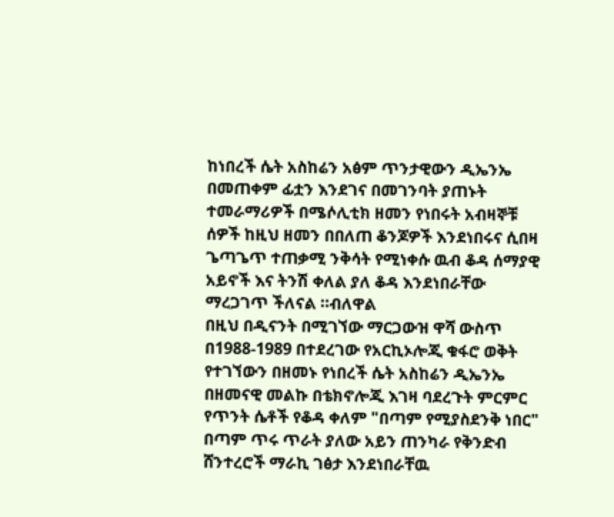ከነበረች ሴት አስከሬን አፅም ጥንታዊውን ዲኤንኤ በመጠቀም ፊቷን እንደገና በመገንባት ያጠኑት ተመራማሪዎች በሜሶሊቲክ ዘመን የነበሩት አብዛኞቹ ሰዎች ከዚህ ዘመን በበለጠ ቆንጆዎች እንደነበሩና ሲበዛ ጌጣጌጥ ተጠቃሚ ንቅሳት የሚነቀሱ ዉብ ቆዳ ሰማያዊ አይኖች እና ትንሽ ቀለል ያለ ቆዳ እንደነበራቸው ማረጋገጥ ችለናል ።ብለዋል
በዚህ በዲናንት በሚገኘው ማርጋውዝ ዋሻ ውስጥ በ1988-1989 በተደረገው የአርኪኦሎጂ ቁፋሮ ወቅት
የተገኘውን በዘመኑ የነበረች ሴት አስከሬን ዲኤንኤ በዘመናዊ መልኩ በቴክኖሎጂ እገዛ ባደረጉት ምርምር የጥንት ሴቶች የቆዳ ቀለም "በጣም የሚያስደንቅ ነበር" በጣም ጥሩ ጥራት ያለው አይን ጠንካራ የቅንድብ ሸንተረሮች ማራኪ ገፅታ እንደነበራቸዉ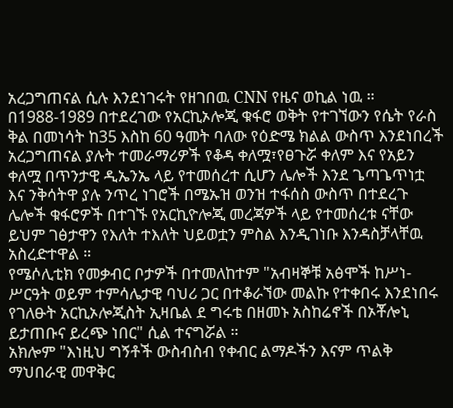አረጋግጠናል ሲሉ እንደነገሩት የዘገበዉ CNN የዜና ወኪል ነዉ ።
በ1988-1989 በተደረገው የአርኪኦሎጂ ቁፋሮ ወቅት የተገኘውን የሴት የራስ ቅል በመነሳት ከ35 እስከ 60 ዓመት ባለው የዕድሜ ክልል ውስጥ እንደነበረች አረጋግጠናል ያሉት ተመራማሪዎች የቆዳ ቀለሟ፣የፀጉሯ ቀለም እና የአይን ቀለሟ በጥንታዊ ዲኤንኤ ላይ የተመሰረተ ሲሆን ሌሎች እንደ ጌጣጌጥነቷ እና ንቅሳትዋ ያሉ ንጥረ ነገሮች በሜኡዝ ወንዝ ተፋሰስ ውስጥ በተደረጉ ሌሎች ቁፋሮዎች በተገኙ የአርኪዮሎጂ መረጃዎች ላይ የተመሰረቱ ናቸው ይህም ገፅታዋን የእለት ተእለት ህይወቷን ምስል እንዲገነቡ እንዳስቻላቸዉ አስረድተዋል ።
የሜሶሊቲክ የመቃብር ቦታዎች በተመለከተም "አብዛኞቹ አፅሞች ከሥነ-ሥርዓት ወይም ተምሳሌታዊ ባህሪ ጋር በተቆራኘው መልኩ የተቀበሩ እንደነበሩ የገለፁት አርኪኦሎጂስት ኢዛቤል ደ ግሩቴ በዘመኑ አስከሬኖች በኦቾሎኒ ይታጠቡና ይረጭ ነበር" ሲል ተናግሯል ።
አክሎም "እነዚህ ግኝቶች ውስብስብ የቀብር ልማዶችን እናም ጥልቅ ማህበራዊ መዋቅር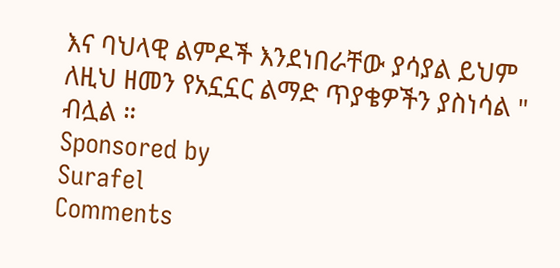እና ባህላዊ ልምዶች እንደነበራቸው ያሳያል ይህም ለዚህ ዘመን የአኗኗር ልማድ ጥያቄዎችን ያስነሳል " ብሏል ።
Sponsored by
Surafel
Comments